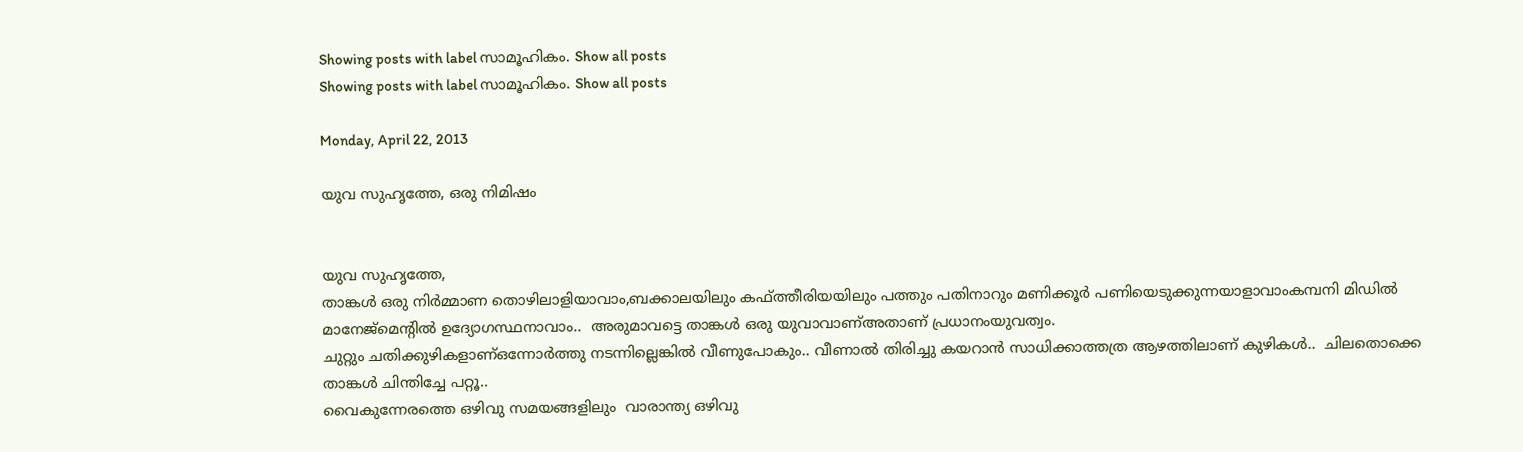Showing posts with label സാമൂഹികം. Show all posts
Showing posts with label സാമൂഹികം. Show all posts

Monday, April 22, 2013

യുവ സുഹൃത്തേ, ഒരു നിമിഷം


യുവ സുഹൃത്തേ,
താങ്കൾ ഒരു നിർമ്മാണ തൊഴിലാളിയാവാം,ബക്കാലയിലും കഫ്ത്തീരിയയിലും പത്തും പതിനാറും മണിക്കൂർ പണിയെടുക്കുന്നയാളാവാംകമ്പനി മിഡിൽ മാനേജ്മെന്റിൽ ഉദ്യോഗസ്ഥനാവാം..  അരുമാവട്ടെ താങ്കൾ ഒരു യുവാവാണ്അതാണ് പ്രധാനംയുവത്വം.
ചുറ്റും ചതിക്കുഴികളാണ്ഒന്നോർത്തു നടന്നില്ലെങ്കിൽ വീണുപോകും.. വീണാൽ തിരിച്ചു കയറാൻ സാധിക്കാത്തത്ര ആഴത്തിലാണ് കുഴികൾ..  ചിലതൊക്കെ താങ്കൾ ചിന്തിച്ചേ പറ്റൂ..
വൈകുന്നേരത്തെ ഒഴിവു സമയങ്ങളിലും  വാരാന്ത്യ ഒഴിവു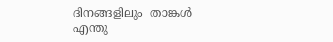ദിനങ്ങളിലും  താങ്കൾ എന്തു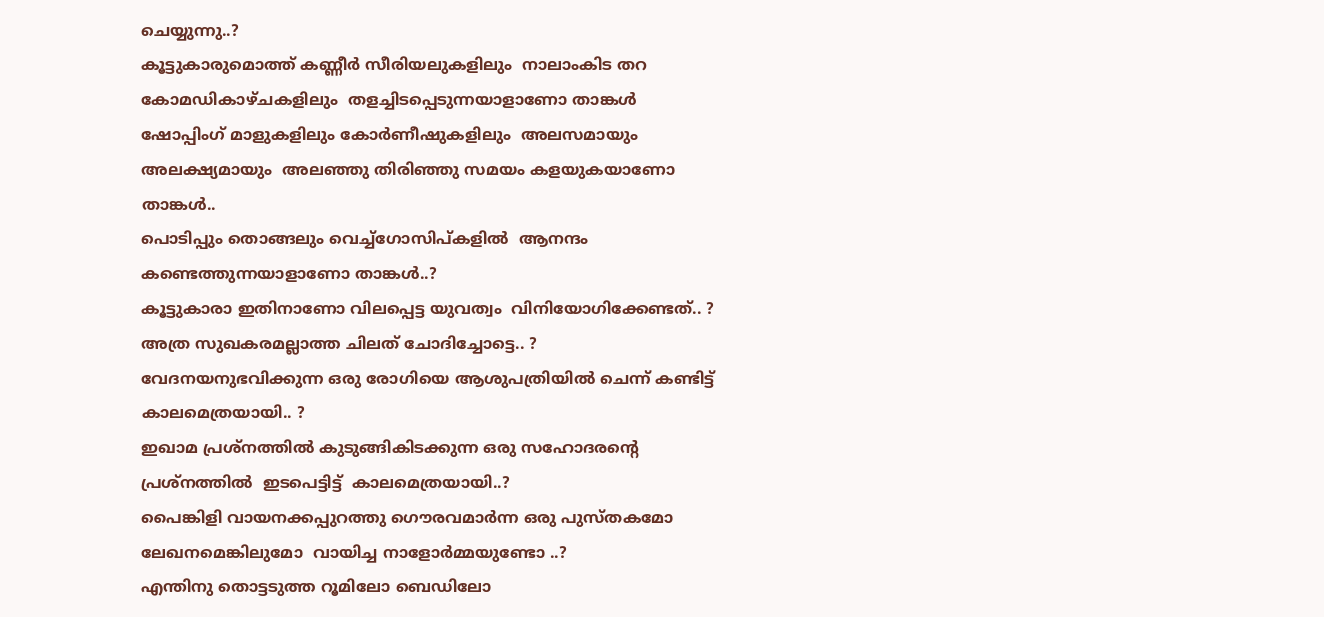ചെയ്യുന്നു..?
കൂട്ടുകാരുമൊത്ത് കണ്ണീർ സീരിയലുകളിലും  നാലാംകിട തറ കോമഡികാഴ്ചകളിലും  തളച്ചിടപ്പെടുന്നയാളാണോ താങ്കൾ
ഷോപ്പിംഗ് മാളുകളിലും കോർണീഷുകളിലും  അലസമായും അലക്ഷ്യമായും  അലഞ്ഞു തിരിഞ്ഞു സമയം കളയുകയാണോ താങ്കൾ..
പൊടിപ്പും തൊങ്ങലും വെച്ച്ഗോസിപ്കളിൽ  ആനന്ദം കണ്ടെത്തുന്നയാളാണോ താങ്കൾ..?
കൂട്ടുകാരാ ഇതിനാണോ വിലപ്പെട്ട യുവത്വം  വിനിയോഗിക്കേണ്ടത്.. ?
അത്ര സുഖകരമല്ലാത്ത ചിലത് ചോദിച്ചോട്ടെ.. ?
വേദനയനുഭവിക്കുന്ന ഒരു രോഗിയെ ആശുപത്രിയിൽ ചെന്ന് കണ്ടിട്ട് കാലമെത്രയായി.. ?
ഇഖാമ പ്രശ്നത്തിൽ കുടുങ്ങികിടക്കുന്ന ഒരു സഹോദരന്റെ പ്രശ്നത്തിൽ  ഇടപെട്ടിട്ട്  കാലമെത്രയായി..?
പൈങ്കിളി വായനക്കപ്പുറത്തു ഗൌരവമാർന്ന ഒരു പുസ്തകമോ  ലേഖനമെങ്കിലുമോ  വായിച്ച നാളോർമ്മയുണ്ടോ ..?
എന്തിനു തൊട്ടടുത്ത റൂമിലോ ബെഡിലോ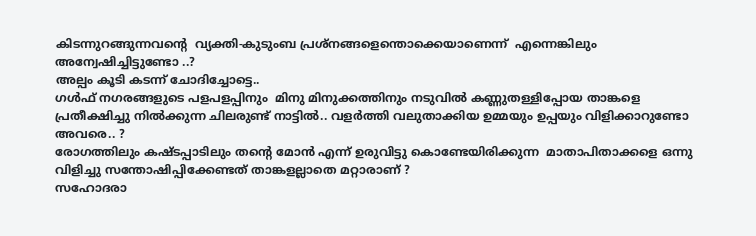കിടന്നുറങ്ങുന്നവന്റെ  വ്യക്തി-കുടുംബ പ്രശ്നങ്ങളെന്തൊക്കെയാണെന്ന്  എന്നെങ്കിലും അന്വേഷിച്ചിട്ടുണ്ടോ ..?
അല്പം കൂടി കടന്ന് ചോദിച്ചോട്ടെ..
ഗൾഫ് നഗരങ്ങളുടെ പളപളപ്പിനും  മിനു മിനുക്കത്തിനും നടുവിൽ കണ്ണുതള്ളിപ്പോയ താങ്കളെ പ്രതീക്ഷിച്ചു നിൽക്കുന്ന ചിലരുണ്ട് നാട്ടിൽ.. വളർത്തി വലുതാക്കിയ ഉമ്മയും ഉപ്പയും വിളിക്കാറുണ്ടോ അവരെ.. ?
രോഗത്തിലും കഷ്ടപ്പാടിലും തന്റെ മോൻ എന്ന് ഉരുവിട്ടു കൊണ്ടേയിരിക്കുന്ന  മാതാപിതാക്കളെ ഒന്നു വിളിച്ചു സന്തോഷിപ്പിക്കേണ്ടത് താങ്കളല്ലാതെ മറ്റാരാണ് ?
സഹോദരാ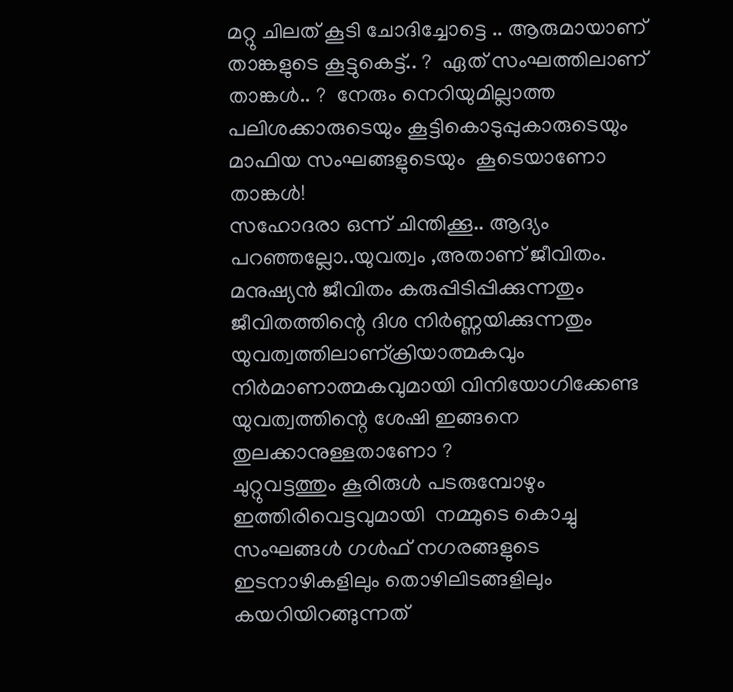മറ്റു ചിലത് കൂടി ചോദിച്ചോട്ടെ .. ആരുമായാണ് താങ്കളുടെ കൂട്ടുകെട്ട്.. ?  ഏത് സംഘത്തിലാണ് താങ്കൾ.. ?  നേരും നെറിയുമില്ലാത്ത പലിശക്കാരുടെയും കൂട്ടികൊടുപ്പുകാരുടെയും മാഫിയ സംഘങ്ങളുടെയും  കൂടെയാണോ താങ്കൾ!
സഹോദരാ ഒന്ന് ചിന്തിക്കൂ.. ആദ്യം പറഞ്ഞല്ലോ..യുവത്വം ,അതാണ് ജീവിതം. മനുഷ്യൻ ജീവിതം കരുപ്പിടിപ്പിക്കുന്നതും ജീവിതത്തിന്റെ ദിശ നിർണ്ണയിക്കുന്നതും യുവത്വത്തിലാണ്ക്രിയാത്മകവും നിർമാണാത്മകവുമായി വിനിയോഗിക്കേണ്ട യുവത്വത്തിന്റെ ശേഷി ഇങ്ങനെ തുലക്കാനുള്ളതാണോ ?
ചുറ്റുവട്ടത്തും കൂരിരുൾ പടരുമ്പോഴും ഇത്തിരിവെട്ടവുമായി  നമ്മുടെ കൊച്ചു സംഘങ്ങൾ ഗൾഫ് നഗരങ്ങളുടെ ഇടനാഴികളിലും തൊഴിലിടങ്ങളിലും കയറിയിറങ്ങുന്നത്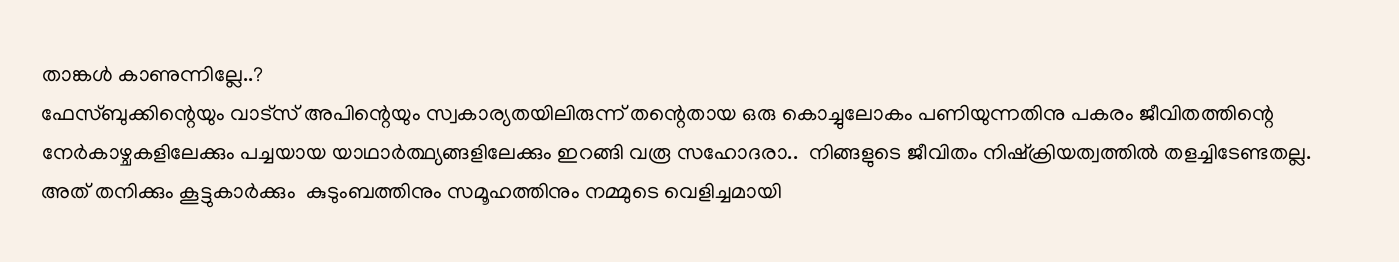താങ്കൾ കാണുന്നില്ലേ..?
ഫേസ്ബുക്കിന്റെയും വാട്സ് അപിന്റെയും സ്വകാര്യതയിലിരുന്ന് തന്റെതായ ഒരു കൊച്ചുലോകം പണിയുന്നതിനു പകരം ജീവിതത്തിന്റെ നേർകാഴ്ചകളിലേക്കും പച്ചയായ യാഥാർത്ഥ്യങ്ങളിലേക്കും ഇറങ്ങി വരൂ സഹോദരാ..  നിങ്ങളുടെ ജീവിതം നിഷ്ക്രിയത്വത്തിൽ തളച്ചിടേണ്ടതല്ല.
അത് തനിക്കും കൂട്ടുകാർക്കും  കുടുംബത്തിനും സമൂഹത്തിനും നമ്മുടെ വെളിച്ചമായി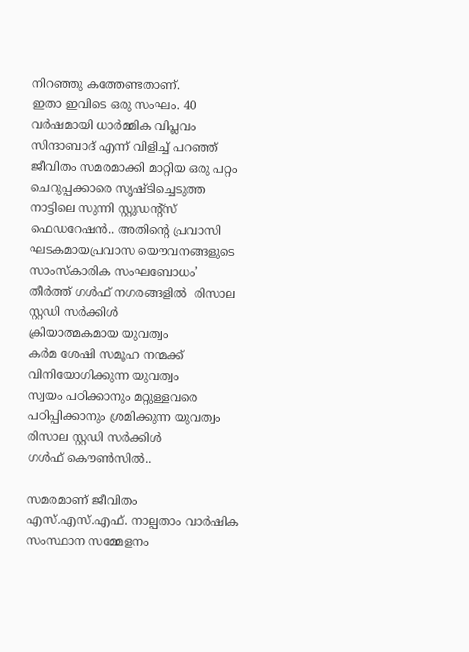നിറഞ്ഞു കത്തേണ്ടതാണ്.
ഇതാ ഇവിടെ ഒരു സംഘം. 40  വർഷമായി ധാർമ്മിക വിപ്ലവം സിന്ദാബാദ് എന്ന് വിളിച്ച് പറഞ്ഞ്  ജീവിതം സമരമാക്കി മാറ്റിയ ഒരു പറ്റം ചെറുപ്പക്കാരെ സൃഷ്ടിച്ചെടുത്ത നാട്ടിലെ സുന്നി സ്റ്റുഡന്റ്സ് ഫെഡറേഷൻ.. അതിന്റെ പ്രവാസി ഘടകമായപ്രവാസ യൌവനങ്ങളുടെ സാംസ്കാരിക സംഘബോധം’  തീർത്ത് ഗൾഫ് നഗരങ്ങളിൽ  രിസാല സ്റ്റഡി സർക്കിൾ
ക്രിയാത്മകമായ യുവത്വം
കർമ ശേഷി സമൂഹ നന്മക്ക് വിനിയോഗിക്കുന്ന യുവത്വം
സ്വയം പഠിക്കാനും മറ്റുള്ളവരെ പഠിപ്പിക്കാനും ശ്രമിക്കുന്ന യുവത്വം
രിസാല സ്റ്റഡി സർക്കിൾ
ഗൾഫ് കൌൺസിൽ..

സമരമാണ് ജീവിതം
എസ്.എസ്.എഫ്. നാല്പതാം വാർഷിക സംസ്ഥാന സമ്മേളനം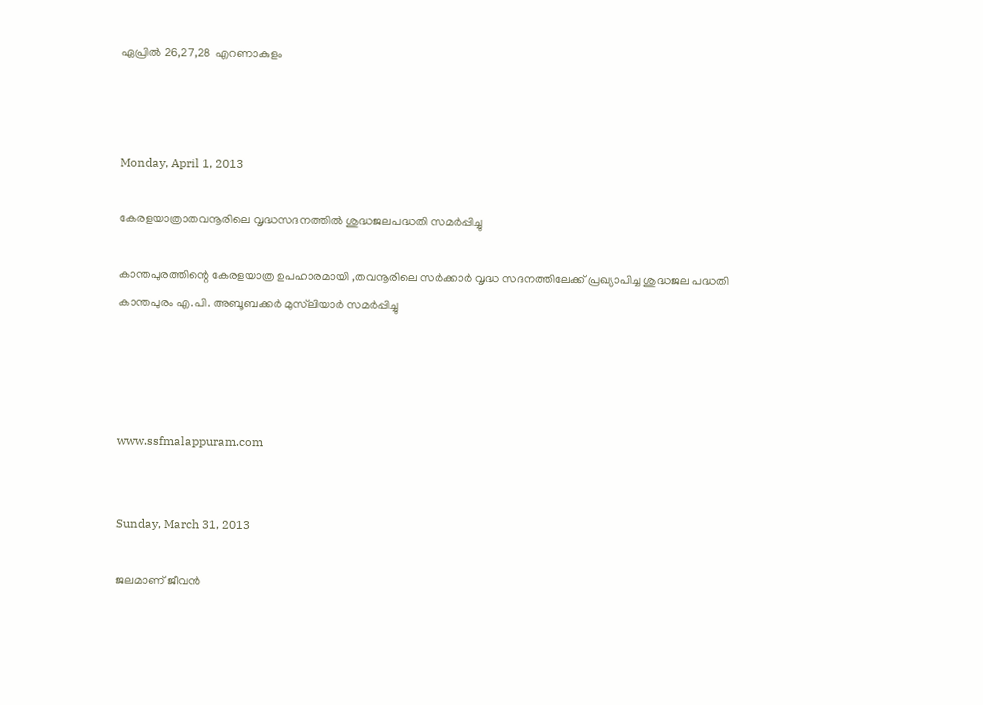ഏപ്രിൽ 26,27,28  എറണാകുളം



Monday, April 1, 2013

കേരളയാത്രാതവനൂരിലെ വൃദ്ധസദനത്തിൽ ശുദ്ധജലപദ്ധതി സമർപ്പിച്ചു

കാന്തപുരത്തിന്റെ കേരളയാത്ര ഉപഹാരമായി ,തവനൂരിലെ സർക്കാർ വൃദ്ധ സദനത്തിലേക്ക് പ്രഖ്യാപിച്ച ശുദ്ധജല പദ്ധതി കാന്തപുരം എ.പി. അബൂബക്കർ മുസ്‌ലിയാർ സമർപ്പിച്ചു




www.ssfmalappuram.com


Sunday, March 31, 2013

ജലമാണ് ജീവൻ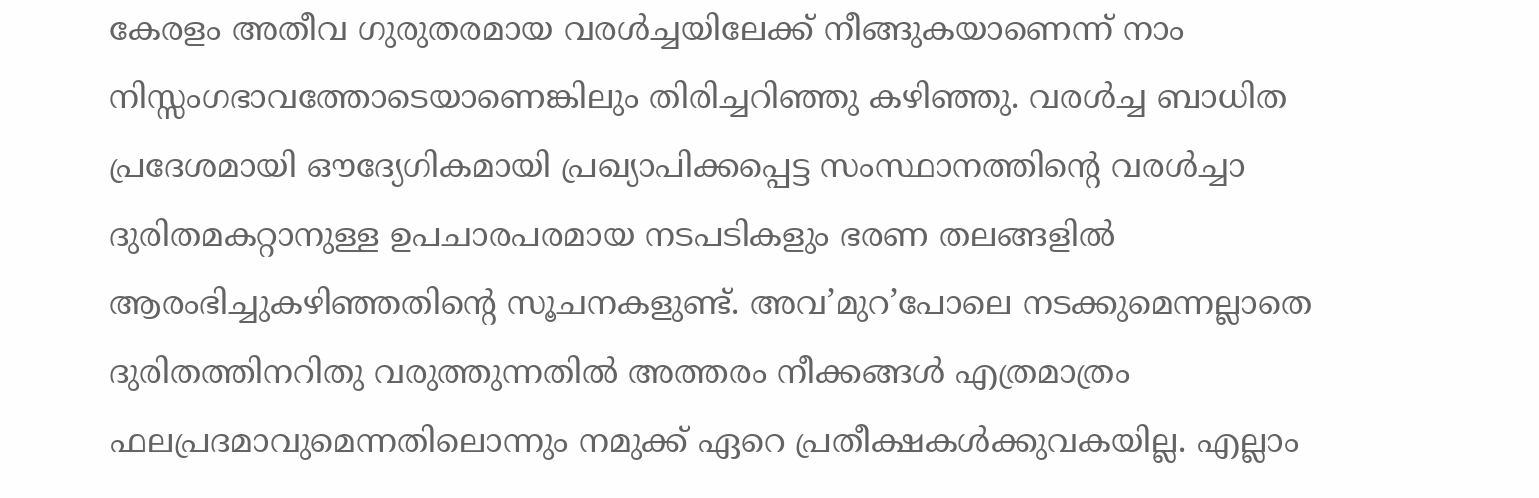കേരളം അതീവ ഗുരുതരമായ വരള്‍ച്ചയിലേക്ക് നീങ്ങുകയാണെന്ന് നാം നിസ്സംഗഭാവത്തോടെയാണെങ്കിലും തിരിച്ചറിഞ്ഞു കഴിഞ്ഞു. വരള്‍ച്ച ബാധിത പ്രദേശമായി ഔദ്യേഗികമായി പ്രഖ്യാപിക്കപ്പെട്ട സംസ്ഥാനത്തിന്റെ വരള്‍ച്ചാ ദുരിതമകറ്റാനുള്ള ഉപചാരപരമായ നടപടികളും ഭരണ തലങ്ങളില്‍ ആരംഭിച്ചുകഴിഞ്ഞതിന്റെ സൂചനകളുണ്ട്. അവ’മുറ’പോലെ നടക്കുമെന്നല്ലാതെ ദുരിതത്തിനറിതു വരുത്തുന്നതില്‍ അത്തരം നീക്കങ്ങള്‍ എത്രമാത്രം ഫലപ്രദമാവുമെന്നതിലൊന്നും നമുക്ക് ഏറെ പ്രതീക്ഷകള്‍ക്കുവകയില്ല. എല്ലാം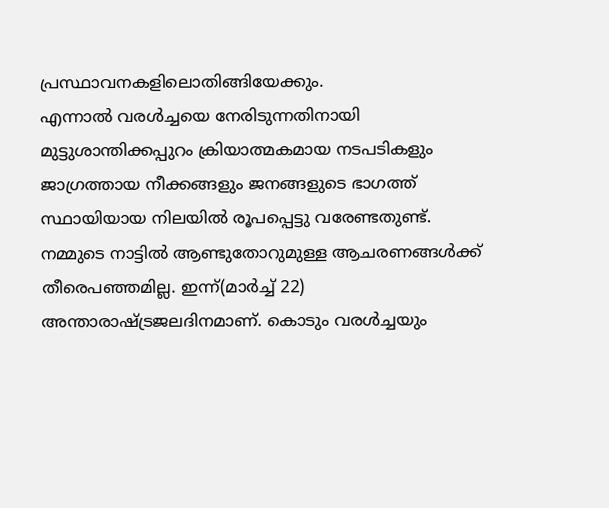പ്രസ്ഥാവനകളിലൊതിങ്ങിയേക്കും.
എന്നാല്‍ വരള്‍ച്ചയെ നേരിടുന്നതിനായി മുട്ടുശാന്തിക്കപ്പുറം ക്രിയാത്മകമായ നടപടികളും ജാഗ്രത്തായ നീക്കങ്ങളും ജനങ്ങളുടെ ഭാഗത്ത് സ്ഥായിയായ നിലയില്‍ രൂപപ്പെട്ടു വരേണ്ടതുണ്ട്. നമ്മുടെ നാട്ടില്‍ ആണ്ടുതോറുമുള്ള ആചരണങ്ങള്‍ക്ക് തീരെപഞ്ഞമില്ല. ഇന്ന്(മാര്‍ച്ച് 22) അന്താരാഷ്ട്രജലദിനമാണ്. കൊടും വരള്‍ച്ചയും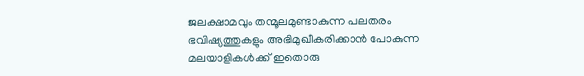ജലക്ഷാമവും തന്മൂലമുണ്ടാകുന്ന പലതരം ഭവിഷ്യത്തുകളും അഭിമുഖീകരിക്കാന്‍ പോകുന്ന മലയാളികള്‍ക്ക് ഇതൊരു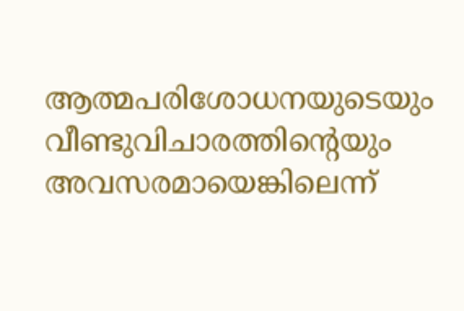ആത്മപരിശോധനയുടെയും വീണ്ടുവിചാരത്തിന്റെയും അവസരമായെങ്കിലെന്ന്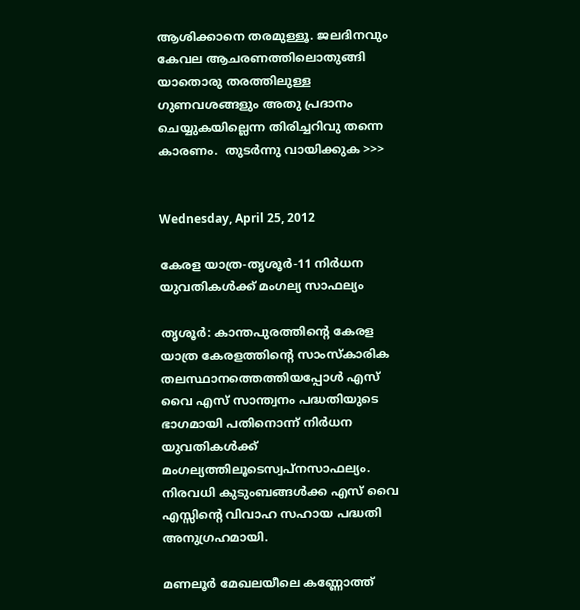ആശിക്കാനെ തരമുള്ളൂ. ജലദിനവും കേവല ആചരണത്തിലൊതുങ്ങി യാതൊരു തരത്തിലുള്ള ഗുണവശങ്ങളും അതു പ്രദാനം ചെയ്യുകയില്ലെന്ന തിരിച്ചറിവു തന്നെ കാരണം.  തുടർന്നു വായിക്കുക >>>


Wednesday, April 25, 2012

കേരള യാത്ര-തൃശൂര്‍-11 നിര്‍ധന യുവതികള്‍ക്ക് മംഗല്യ സാഫല്യം

തൃശൂര്‍: കാന്തപുരത്തിന്റെ കേരള യാത്ര കേരളത്തിന്റെ സാംസ്‌കാരിക തലസ്ഥാനത്തെത്തിയപ്പോള്‍ എസ് വൈ എസ് സാന്ത്വനം പദ്ധതിയുടെ ഭാഗമായി പതിനൊന്ന് നിര്‍ധന യുവതികള്‍ക്ക് മംഗല്യത്തിലൂടെസ്വപ്നസാഫല്യം. നിരവധി കുടുംബങ്ങള്‍ക്ക എസ് വൈ എസ്സിന്റെ വിവാഹ സഹായ പദ്ധതി അനുഗ്രഹമായി.

മണലൂര്‍ മേഖലയീലെ കണ്ണോത്ത്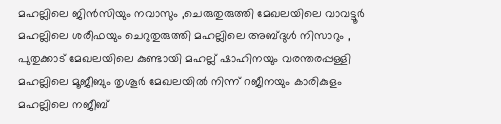മഹല്ലിലെ ജിന്‍സിയും നവാസും ,ചെരുതുരുത്തി മേഖലയിലെ വാവട്ടൂര്‍ മഹല്ലിലെ ശരീഫയും ചെറുതുരുത്തി മഹല്ലിലെ അബ്ദുള്‍ നിസാറും , പുതുക്കാട് മേഖലയിലെ കുണ്ടായി മഹല്ല് ഷാഹിനയും വരന്തരപ്പള്ളി മഹല്ലിലെ മൂജീബും തൃശൂര്‍ മേഖലയില്‍ നിന്ന് റജീനയും കാരികുളം മഹല്ലിലെ നജീബ്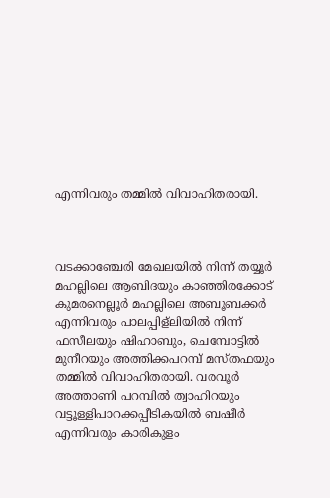എന്നിവരും തമ്മില്‍ വിവാഹിതരായി.



വടക്കാഞ്ചേരി മേഖലയില്‍ നിന്ന് തയ്യൂര്‍ മഹല്ലിലെ ആബിദയും കാഞ്ഞിരക്കോട് കുമരനെല്ലൂര്‍ മഹല്ലിലെ അബൂബക്കര്‍ എന്നിവരും പാലപ്പിള്‌ലിയില്‍ നിന്ന് ഫസീലയും ഷിഹാബും, ചെമ്പോട്ടില്‍ മുനീറയും അത്തിക്കപറമ്പ് മസ്തഫയും തമ്മില്‍ വിവാഹിതരായി. വരവൂര്‍ അത്താണി പറമ്പില്‍ ത്വാഹിറയും വട്ടൂള്ളിപാറക്കപ്പീടികയില്‍ ബഷീര്‍ എന്നിവരും കാരികുളം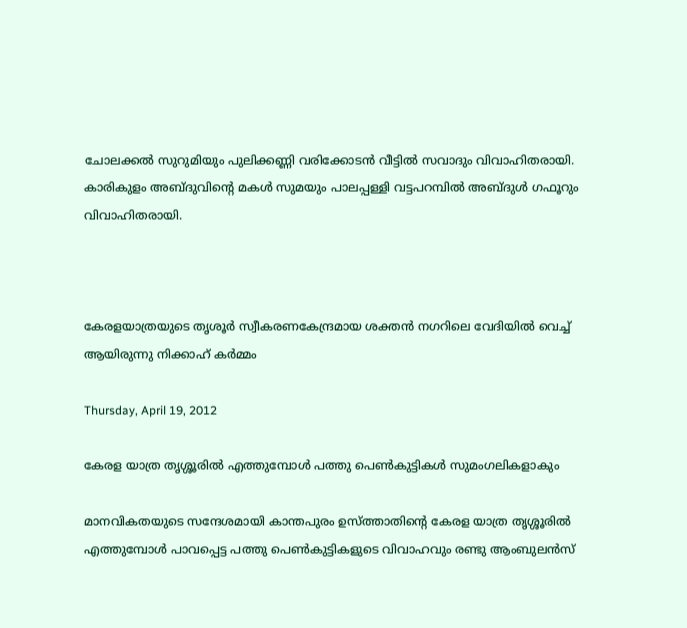ചോലക്കല്‍ സുറുമിയും പുലിക്കണ്ണി വരിക്കോടന്‍ വീട്ടില്‍ സവാദും വിവാഹിതരായി. കാരികുളം അബ്ദുവിന്റെ മകള്‍ സുമയും പാലപ്പള്ളി വട്ടപറമ്പില്‍ അബ്ദുള്‍ ഗഫൂറും വിവാഹിതരായി.



കേരളയാത്രയുടെ തൃശൂര്‍ സ്വീകരണകേന്ദ്രമായ ശക്തന്‍ നഗറിലെ വേദിയില്‍ വെച്ച് ആയിരുന്നു നിക്കാഹ് കര്‍മ്മം

Thursday, April 19, 2012

കേരള യാത്ര തൃശ്ശൂരില്‍ എത്തുമ്പോള്‍ പത്തു പെണ്‍കുട്ടികള്‍ സുമംഗലികളാകും

മാനവികതയുടെ സന്ദേശമായി കാന്തപുരം ഉസ്ത്താതിന്റെ കേരള യാത്ര തൃശ്ശൂരില്‍ എത്തുമ്പോള്‍ പാവപ്പെട്ട പത്തു പെണ്‍കുട്ടികളുടെ വിവാഹവും രണ്ടു ആംബുലന്‍സ്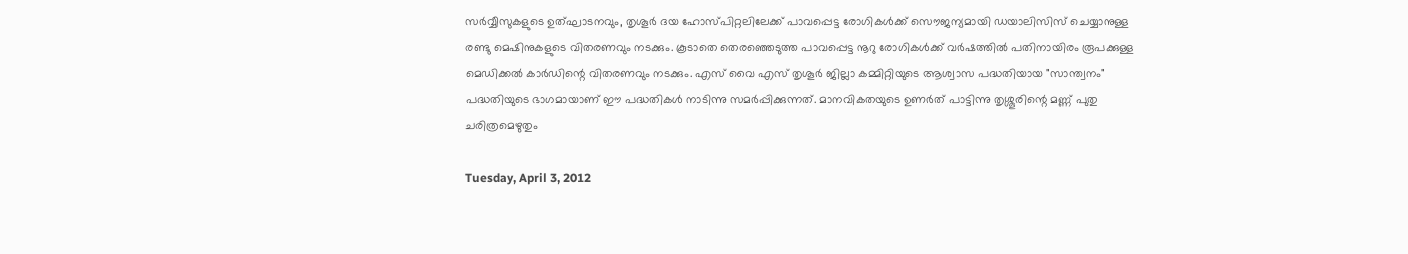സര്‍വ്വീസുകളുടെ ഉത്ഘാടനവും, തൃശൂര്‍ ദയ ഹോസ്പിറ്റലിലേക്ക് പാവപ്പെട്ട രോഗികള്‍ക്ക് സൌജന്യമായി ഡയാലിസിസ് ചെയ്യാനുള്ള രണ്ടു മെഷിനുകളുടെ വിതരണവും നടക്കും. കൂടാതെ തെരഞ്ഞെടുത്ത പാവപ്പെട്ട നൂറു രോഗികള്‍ക്ക് വര്‍ഷത്തില്‍ പതിനായിരം രൂപക്കുള്ള മെഡിക്കല്‍ കാര്‍ഡിന്റെ വിതരണവും നടക്കും. എസ് വൈ എസ് തൃശൂര്‍ ജില്ലാ കമ്മിറ്റിയുടെ ആശ്വാസ പദ്ധതിയായ "സാന്ത്വനം" പദ്ധതിയുടെ ഭാഗമായാണ് ഈ പദ്ധതികള്‍ നാടിന്നു സമര്‍പ്പിക്കുന്നത്. മാനവികതയുടെ ഉണര്‍ത് പാട്ടിന്നു തൃശ്ശൂരിന്റെ മണ്ണ് പുതു ചരിത്രമെഴുതും

Tuesday, April 3, 2012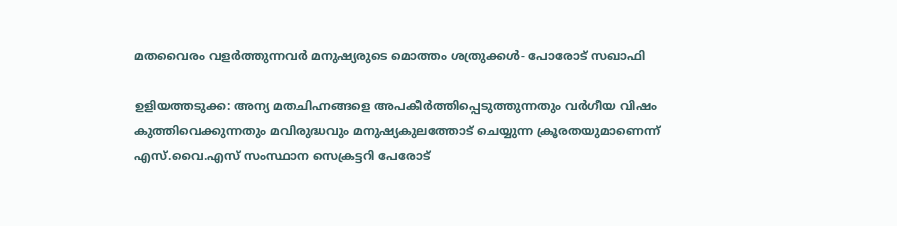മതവൈരം വളര്‍ത്തുന്നവര്‍ മനുഷ്യരുടെ മൊത്തം ശത്രുക്കള്‍- പോരോട് സഖാഫി

ഉളിയത്തടുക്ക: അന്യ മതചിഹ്നങ്ങളെ അപകീര്‍ത്തിപ്പെടുത്തുന്നതും വര്‍ഗീയ വിഷം കുത്തിവെക്കുന്നതും മവിരുദ്ധവും മനുഷ്യകുലത്തോട് ചെയ്യുന്ന ക്രൂരതയുമാണെന്ന് എസ്.വൈ.എസ് സംസ്ഥാന സെക്രട്ടറി പേരോട്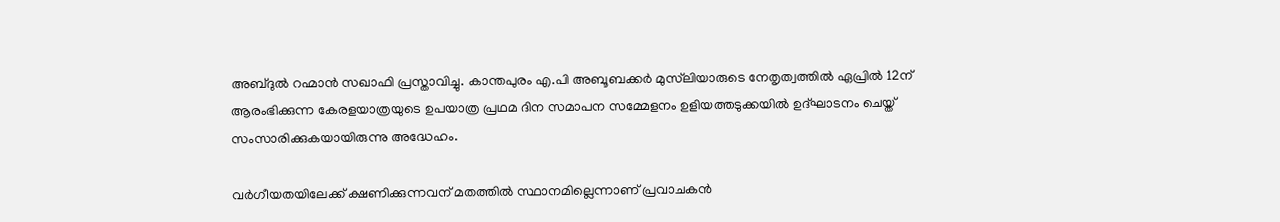അബ്ദുല്‍ റഹ്മാന്‍ സഖാഫി പ്രസ്താവിച്ചു. കാന്തപുരം എ.പി അബൂബക്കര്‍ മുസ്‌ലിയാരുടെ നേതൃത്വത്തില്‍ ഏപ്രില്‍ 12ന് ആരംഭിക്കുന്ന കേരളയാത്രയുടെ ഉപയാത്ര പ്രഥമ ദിന സമാപന സമ്മേളനം ഉളിയത്തടുക്കയില്‍ ഉദ്ഘാടനം ചെയ്ത് സംസാരിക്കുകയായിരുന്നു അദ്ധേഹം.

വര്‍ഗീയതയിലേക്ക് ക്ഷണിക്കുന്നവന് മതത്തില്‍ സ്ഥാനമില്ലെന്നാണ് പ്രവാചകന്‍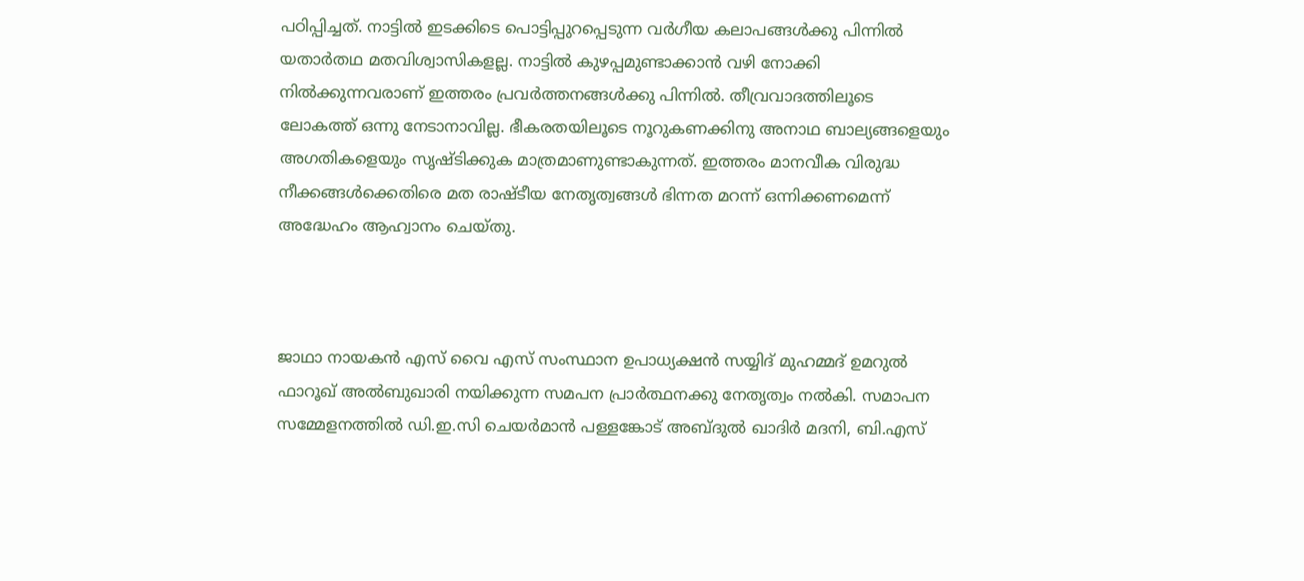പഠിപ്പിച്ചത്. നാട്ടില്‍ ഇടക്കിടെ പൊട്ടിപ്പുറപ്പെടുന്ന വര്‍ഗീയ കലാപങ്ങള്‍ക്കു പിന്നില്‍ യതാര്‍തഥ മതവിശ്വാസികളല്ല. നാട്ടില്‍ കുഴപ്പമുണ്ടാക്കാന്‍ വഴി നോക്കി നില്‍ക്കുന്നവരാണ് ഇത്തരം പ്രവര്‍ത്തനങ്ങള്‍ക്കു പിന്നില്‍. തീവ്രവാദത്തിലൂടെ ലോകത്ത് ഒന്നു നേടാനാവില്ല. ഭീകരതയിലൂടെ നൂറുകണക്കിനു അനാഥ ബാല്യങ്ങളെയും അഗതികളെയും സൃഷ്ടിക്കുക മാത്രമാണുണ്ടാകുന്നത്. ഇത്തരം മാനവീക വിരുദ്ധ നീക്കങ്ങള്‍ക്കെതിരെ മത രാഷ്ടീയ നേതൃത്വങ്ങള്‍ ഭിന്നത മറന്ന് ഒന്നിക്കണമെന്ന് അദ്ധേഹം ആഹ്വാനം ചെയ്തു.



ജാഥാ നായകന്‍ എസ് വൈ എസ് സംസ്ഥാന ഉപാധ്യക്ഷന്‍ സയ്യിദ് മുഹമ്മദ് ഉമറുല്‍ ഫാറൂഖ് അല്‍ബുഖാരി നയിക്കുന്ന സമപന പ്രാര്‍ത്ഥനക്കു നേതൃത്വം നല്‍കി. സമാപന സമ്മേളനത്തില്‍ ഡി.ഇ.സി ചെയര്‍മാന്‍ പള്ളങ്കോട് അബ്ദുല്‍ ഖാദിര്‍ മദനി, ബി.എസ്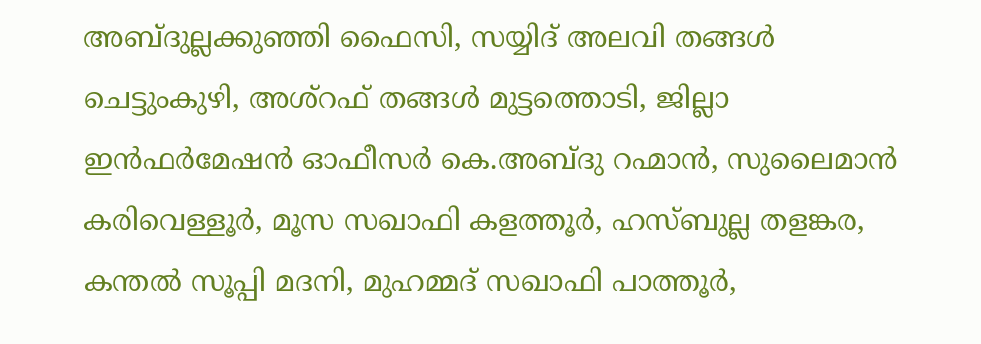അബ്ദുല്ലക്കുഞ്ഞി ഫൈസി, സയ്യിദ് അലവി തങ്ങള്‍ ചെട്ടുംകുഴി, അശ്‌റഫ് തങ്ങള്‍ മുട്ടത്തൊടി, ജില്ലാ ഇന്‍ഫര്‍മേഷന്‍ ഓഫീസര്‍ കെ.അബ്ദു റഹ്മാന്‍, സുലൈമാന്‍ കരിവെള്ളൂര്‍, മൂസ സഖാഫി കളത്തൂര്‍, ഹസ്ബുല്ല തളങ്കര, കന്തല്‍ സൂപ്പി മദനി, മുഹമ്മദ് സഖാഫി പാത്തൂര്‍,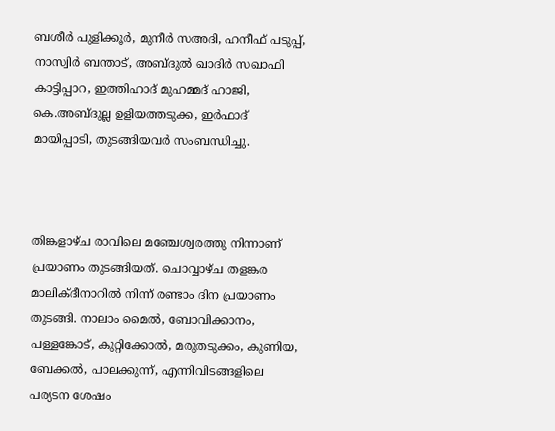ബശീര്‍ പുളിക്കൂര്‍, മുനീര്‍ സഅദി, ഹനീഫ് പടുപ്പ്, നാസ്വിര്‍ ബന്താട്, അബ്ദുല്‍ ഖാദിര്‍ സഖാഫി കാട്ടിപ്പാറ, ഇത്തിഹാദ് മുഹമ്മദ് ഹാജി, കെ.അബ്ദുല്ല ഉളിയത്തടുക്ക, ഇര്‍ഫാദ് മായിപ്പാടി, തുടങ്ങിയവര്‍ സംബന്ധിച്ചു.



തിങ്കളാഴ്ച രാവിലെ മഞ്ചേശ്വരത്തു നിന്നാണ് പ്രയാണം തുടങ്ങിയത്. ചൊവ്വാഴ്ച തളങ്കര മാലിക്ദീനാറില്‍ നിന്ന് രണ്ടാം ദിന പ്രയാണം തുടങ്ങി. നാലാം മൈല്‍, ബോവിക്കാനം, പള്ളങ്കോട്, കുറ്റിക്കോല്‍, മരുതടുക്കം, കുണിയ, ബേക്കല്‍, പാലക്കുന്ന്, എന്നിവിടങ്ങളിലെ പര്യടന ശേഷം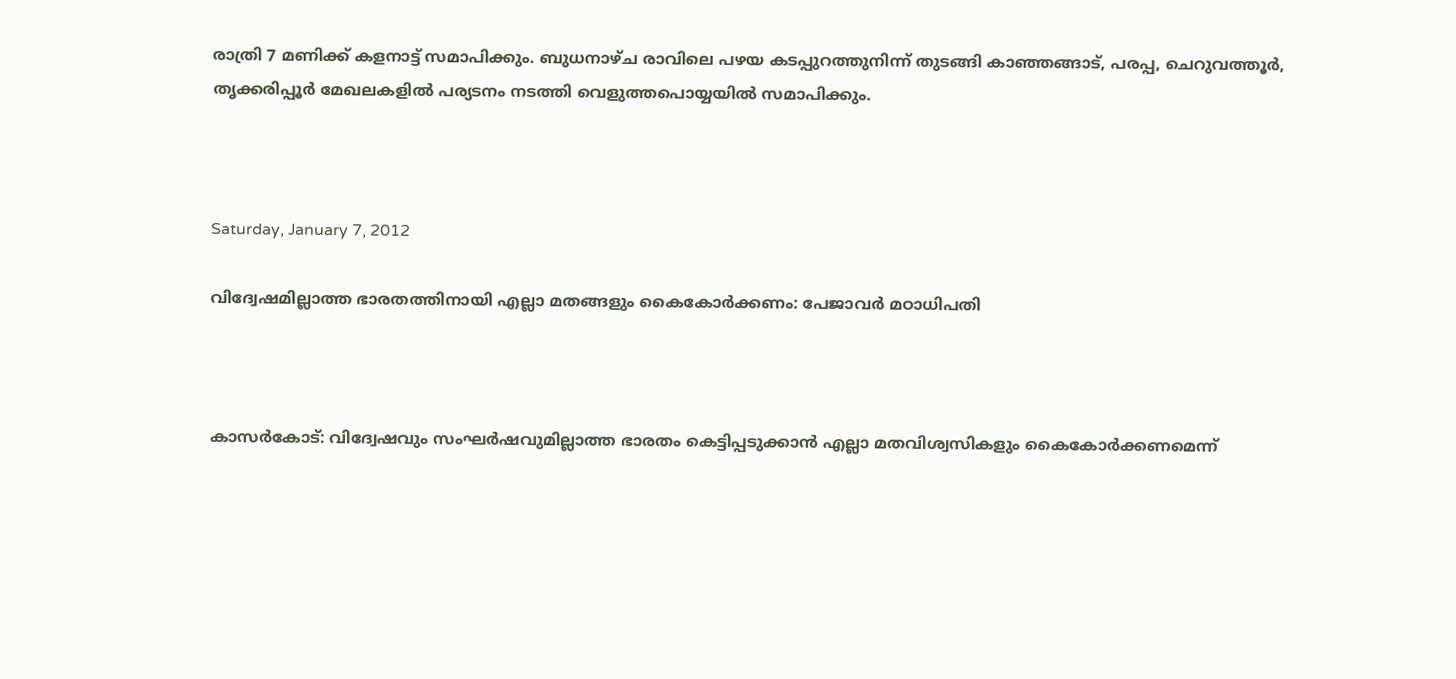രാത്രി 7 മണിക്ക് കളനാട്ട് സമാപിക്കും. ബുധനാഴ്ച രാവിലെ പഴയ കടപ്പുറത്തുനിന്ന് തുടങ്ങി കാഞ്ഞങ്ങാട്, പരപ്പ, ചെറുവത്തൂര്‍, തൃക്കരിപ്പൂര്‍ മേഖലകളില്‍ പര്യടനം നടത്തി വെളുത്തപൊയ്യയില്‍ സമാപിക്കും.



Saturday, January 7, 2012

വിദ്വേഷമില്ലാത്ത ഭാരതത്തിനായി എല്ലാ മതങ്ങളും കൈകോര്‍ക്കണം: പേജാവര്‍ മഠാധിപതി



കാസര്‍കോട്: വിദ്വേഷവും സംഘര്‍ഷവുമില്ലാത്ത ഭാരതം കെട്ടിപ്പടുക്കാന്‍ എല്ലാ മതവിശ്വസികളും കൈകോര്‍ക്കണമെന്ന്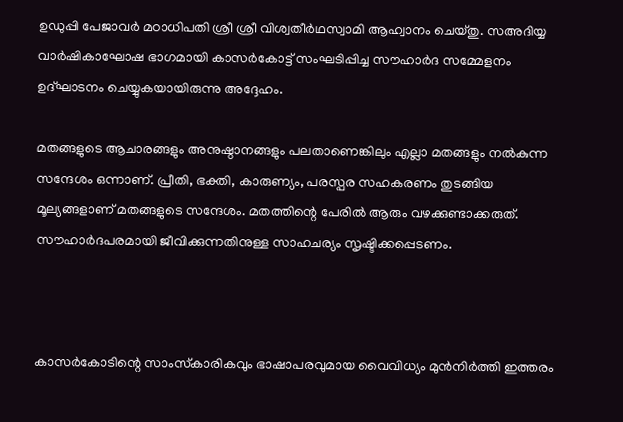ഉഡുപ്പി പേജാവര്‍ മഠാധിപതി ശ്രീ ശ്രീ വിശ്വതീര്‍ഥസ്വാമി ആഹ്വാനം ചെയ്തു. സഅദിയ്യ വാര്‍ഷികാഘോഷ ഭാഗമായി കാസര്‍കോട്ട് സംഘടിപ്പിച്ച സൗഹാര്‍ദ സമ്മേളനം ഉദ്ഘാടനം ചെയ്യുകയായിരുന്നു അദ്ദേഹം.

മതങ്ങളുടെ ആചാരങ്ങളും അനുഷ്ഠാനങ്ങളും പലതാണെങ്കിലും എല്ലാ മതങ്ങളും നല്‍കുന്ന സന്ദേശം ഒന്നാണ്. പ്രീതി, ഭക്തി, കാരുണ്യം, പരസ്പര സഹകരണം തുടങ്ങിയ മൂല്യങ്ങളാണ് മതങ്ങളുടെ സന്ദേശം. മതത്തിന്റെ പേരില്‍ ആരും വഴക്കുണ്ടാക്കരുത്. സൗഹാര്‍ദപരമായി ജീവിക്കുന്നതിനുള്ള സാഹചര്യം സൃഷ്ടിക്കപ്പെടണം.



കാസര്‍കോടിന്റെ സാംസ്‌കാരികവും ഭാഷാപരവുമായ വൈവിധ്യം മുന്‍നിര്‍ത്തി ഇത്തരം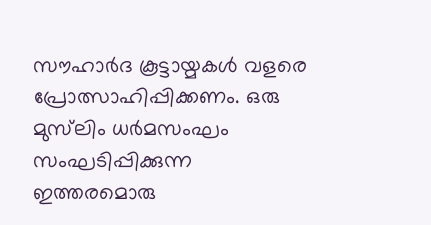സൗഹാര്‍ദ കൂട്ടായ്മകള്‍ വളരെ പ്രോത്സാഹിപ്പിക്കണം. ഒരു മുസ്‌ലിം ധര്‍മസംഘം സംഘടിപ്പിക്കുന്ന ഇത്തരമൊരു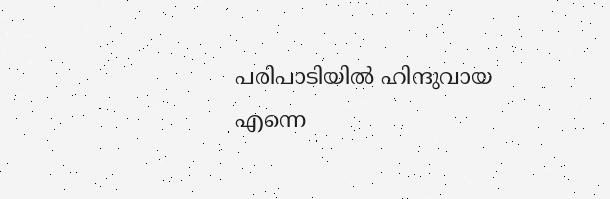പരിപാടിയില്‍ ഹിന്ദുവായ എന്നെ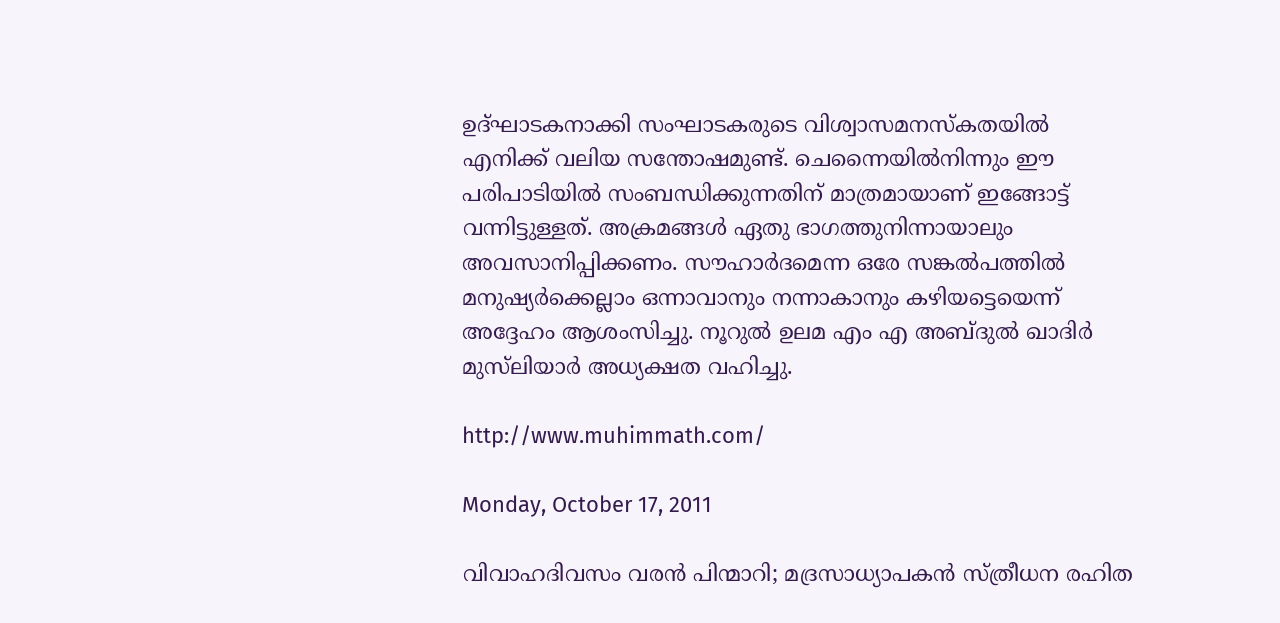ഉദ്ഘാടകനാക്കി സംഘാടകരുടെ വിശ്വാസമനസ്‌കതയില്‍ എനിക്ക് വലിയ സന്തോഷമുണ്ട്. ചെന്നൈയില്‍നിന്നും ഈ പരിപാടിയില്‍ സംബന്ധിക്കുന്നതിന് മാത്രമായാണ് ഇങ്ങോട്ട് വന്നിട്ടുള്ളത്. അക്രമങ്ങള്‍ ഏതു ഭാഗത്തുനിന്നായാലും അവസാനിപ്പിക്കണം. സൗഹാര്‍ദമെന്ന ഒരേ സങ്കല്‍പത്തില്‍ മനുഷ്യര്‍ക്കെല്ലാം ഒന്നാവാനും നന്നാകാനും കഴിയട്ടെയെന്ന് അദ്ദേഹം ആശംസിച്ചു. നൂറുല്‍ ഉലമ എം എ അബ്ദുല്‍ ഖാദിര്‍ മുസ്‌ലിയാര്‍ അധ്യക്ഷത വഹിച്ചു.

http://www.muhimmath.com/

Monday, October 17, 2011

വിവാഹദിവസം വരന്‍ പിന്മാറി; മദ്രസാധ്യാപകന്‍ സ്ത്രീധന രഹിത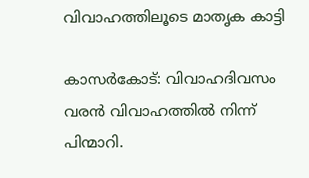വിവാഹത്തിലൂടെ മാതൃക കാട്ടി

കാസര്‍കോട്: വിവാഹദിവസം വരന്‍ വിവാഹത്തില്‍ നിന്ന് പിന്മാറി.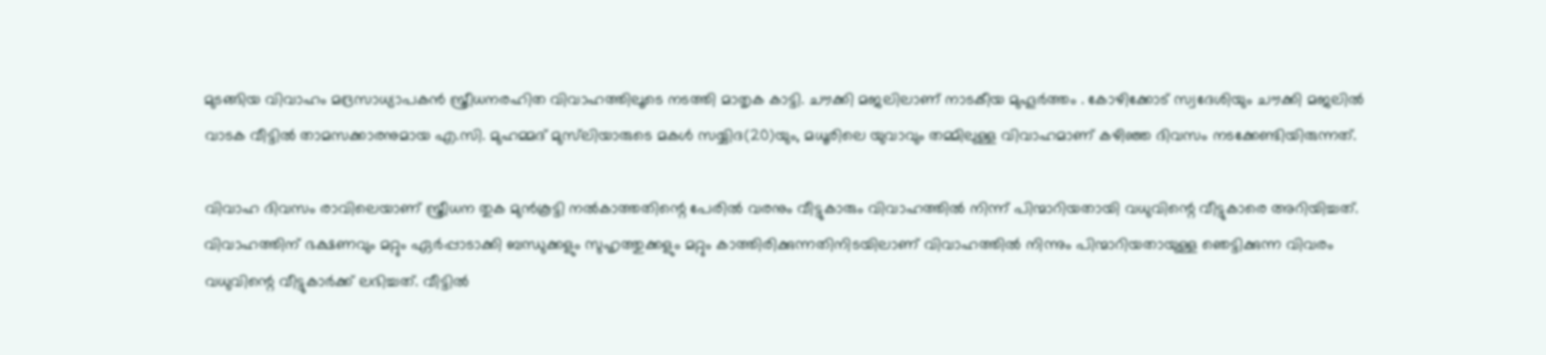മുടങ്ങിയ വിവാഹം മദ്രസാധ്യാപകന്‍ സ്ത്രീധനരഹിത വിവാഹത്തിലൂടെ നടത്തി മാതൃക കാട്ടി. ചൗക്കി മജലിലാണ് നാടകീയ മുഹൂര്‍ത്തം . കോഴിക്കോട് സ്വദേശിയും ചൗക്കി മജലില്‍ വാടക വീട്ടില്‍ താമസക്കാരനുമായ എ.സി. മുഹമ്മദ് മുസ്‌ലിയാരുടെ മകള്‍ സയ്യിദ(20)യും, മധൂരിലെ യുവാവും തമ്മിലുള്ള വിവാഹമാണ് കഴിഞ്ഞ ദിവസം നടക്കേണ്ടിയിരുന്നത്.

വിവാഹ ദിവസം രാവിലെയാണ് സ്ത്രീധന തുക മുന്‍കൂട്ടി നല്‍കാത്തതിന്റെ പേരില്‍ വരനും വീട്ടുകാരും വിവാഹത്തില്‍ നിന്ന് പിന്മാറിയതായി വധുവിന്റെ വീട്ടുകാരെ അറിയിച്ചത്. വിവാഹത്തിന് ഭക്ഷണവും മറ്റും ഏര്‍പ്പാടാക്കി ബന്ധുക്കളും സുഹൃത്തുക്കളും മറ്റും കാത്തിരിക്കുന്നതിനിടയിലാണ് വിവാഹത്തില്‍ നിന്നും പിന്മാറിയതായുള്ള ഞെട്ടിക്കുന്ന വിവരം വധുവിന്റെ വീട്ടുകാര്‍ക്ക് ലഭിച്ചത്. വീട്ടില്‍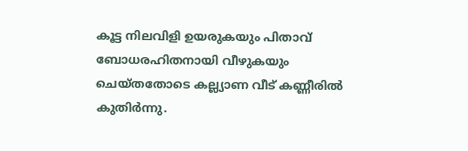കൂട്ട നിലവിളി ഉയരുകയും പിതാവ് ബോധരഹിതനായി വീഴുകയും ചെയ്തതോടെ കല്ല്യാണ വീട് കണ്ണീരില്‍ കുതിര്‍ന്നു.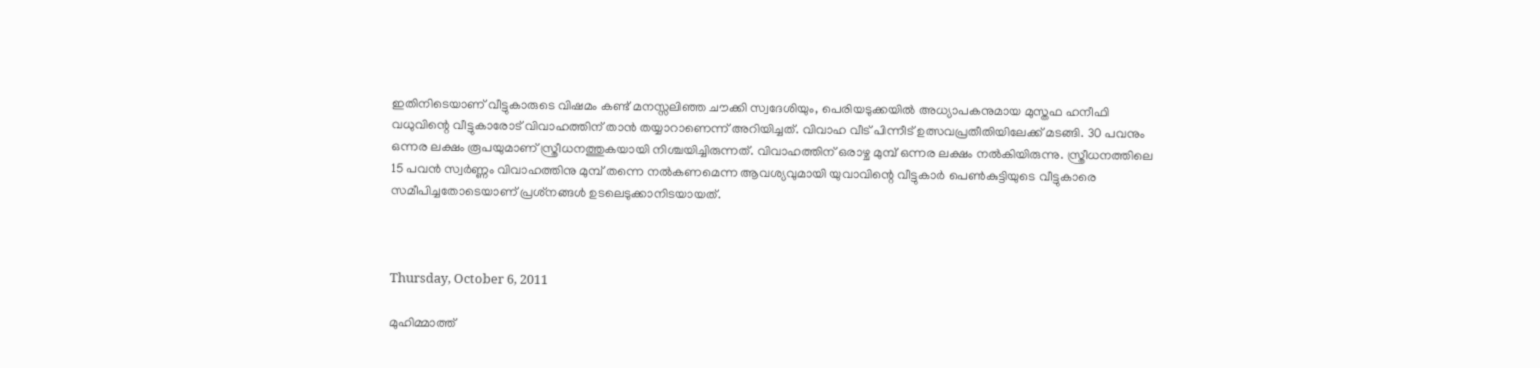ഇതിനിടെയാണ് വീട്ടുകാരുടെ വിഷമം കണ്ട് മനസ്സലിഞ്ഞ ചൗക്കി സ്വദേശിയും, പെരിയടുക്കയില്‍ അധ്യാപകനുമായ മുസ്തഫ ഹനീഫി വധുവിന്റെ വീട്ടുകാരോട് വിവാഹത്തിന് താന്‍ തയ്യാറാണെന്ന് അറിയിച്ചത്. വിവാഹ വീട് പിന്നീട് ഉത്സവപ്രതീതിയിലേക്ക് മടങ്ങി. 30 പവനും ഒന്നര ലക്ഷം രൂപയുമാണ് സ്ത്രീധനത്തുകയായി നിശ്ചയിച്ചിരുന്നത്. വിവാഹത്തിന് ഒരാഴ്ച മുമ്പ് ഒന്നര ലക്ഷം നല്‍കിയിരുന്നു. സ്ത്രീധനത്തിലെ 15 പവന്‍ സ്വര്‍ണ്ണം വിവാഹത്തിനു മുമ്പ് തന്നെ നല്‍കണമെന്ന ആവശ്യവുമായി യുവാവിന്റെ വീട്ടുകാര്‍ പെണ്‍കുട്ടിയുടെ വീട്ടുകാരെ സമീപിച്ചതോടെയാണ് പ്രശ്‌നങ്ങള്‍ ഉടലെടുക്കാനിടയായത്.



Thursday, October 6, 2011

മുഹിമ്മാത്ത്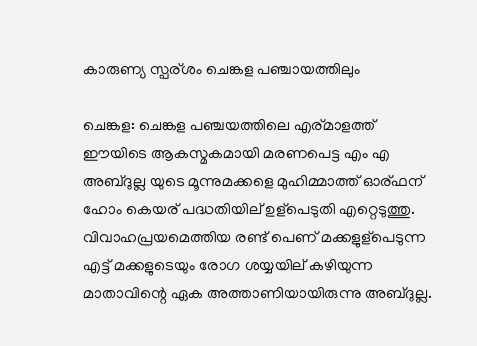കാരുണ്യ സ്പര്ശം ചെങ്കള പഞ്ചായത്തിലും

ചെങ്കള: ചെങ്കള പഞ്ചയത്തിലെ എര്മാളത്ത് ഈയിടെ ആകസ്മകമായി മരണപെട്ട എം എ അബ്ദുല്ല യുടെ മൂന്നുമക്കളെ മുഹിമ്മാത്ത് ഓര്ഫന് ഹോം കെയര് പദ്ധതിയില് ഉള്പെടുതി എറ്റെടുത്തു. വിവാഹപ്രയമെത്തിയ രണ്ട് പെണ് മക്കളുള്പെടുന്ന എട്ട് മക്കളുടെയും രോഗ ശയ്യയില് കഴിയുന്ന മാതാവിന്റെ ഏക അത്താണിയായിരുന്നു അബ്ദുല്ല.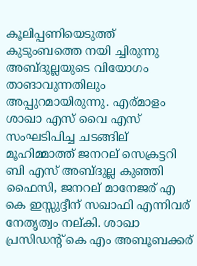കൂലിപ്പണിയെടുത്ത് കുടുംബത്തെ നയി ച്ചിരുന്നു അബ്ദുല്ലയുടെ വിയോഗം താങാവുന്നതിലും അപ്പുറമായിരുന്നു. എര്മാളം ശാഖാ എസ് വൈ എസ് സംഘടിപിച്ച ചടങ്ങില് മൂഹിമ്മാത്ത് ജനറല് സെക്രട്ടറി ബി എസ് അബ്ദുല്ല കുഞ്ഞി ഫൈസി, ജനറല് മാനേജര് എ കെ ഇസ്സുദ്ദീന് സഖാഫി എന്നിവര് നേതൃത്വം നല്കി. ശാഖാ പ്രസിഡന്റ് കെ എം അബൂബക്കര്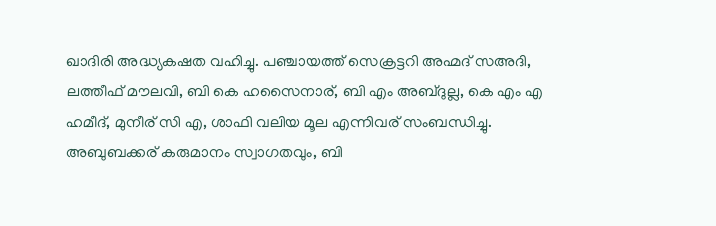ഖാദിരി അദ്ധ്യകഷത വഹിച്ചു. പഞ്ചായത്ത് സെക്രട്ടറി അഹ്മദ് സഅദി, ലത്തീഫ് മൗലവി, ബി കെ ഹസൈനാര്, ബി എം അബ്ദുല്ല, കെ എം എ ഹമീദ്, മുനീര് സി എ, ശാഫി വലിയ മൂല എന്നിവര് സംബന്ധിച്ചു. അബുബക്കര് കരുമാനം സ്വാഗതവും, ബി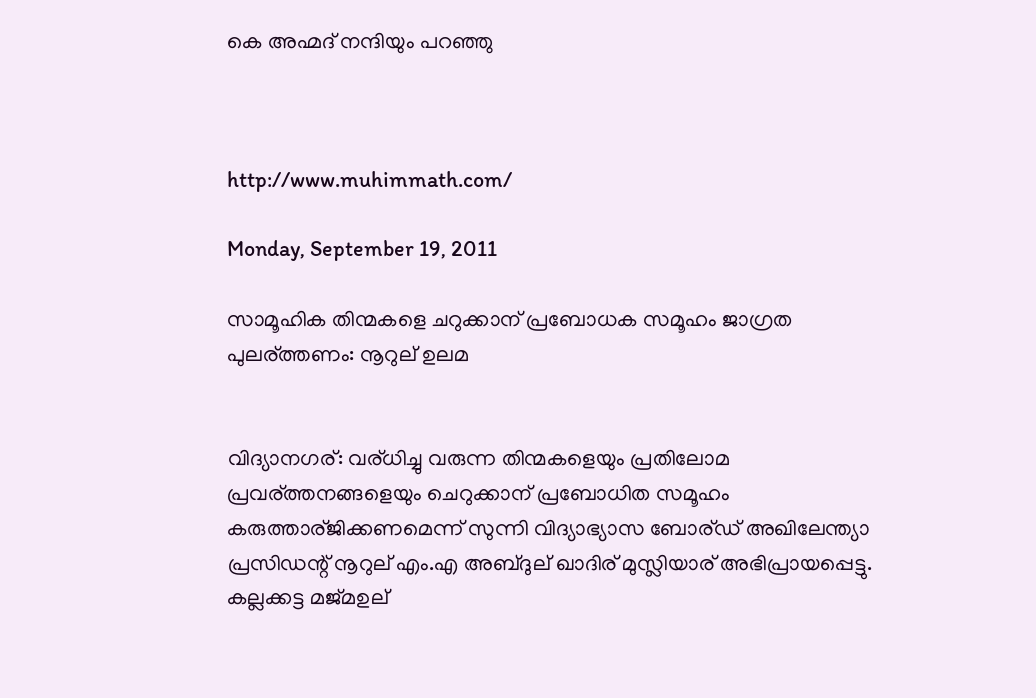കെ അഹ്മദ് നന്ദിയും പറഞ്ഞു



http://www.muhimmath.com/

Monday, September 19, 2011

സാമൂഹിക തിന്മകളെ ചറുക്കാന് പ്രബോധക സമൂഹം ജാഗ്രത പുലര്ത്തണം: നൂറുല് ഉലമ


വിദ്യാനഗര്: വര്ധിച്ചു വരുന്ന തിന്മകളെയും പ്രതിലോമ പ്രവര്ത്തനങ്ങളെയും ചെറുക്കാന് പ്രബോധിത സമൂഹം കരുത്താര്ജിക്കണമെന്ന് സുന്നി വിദ്യാഭ്യാസ ബോര്ഡ് അഖിലേന്ത്യാ പ്രസിഡന്റ് നൂറുല് എം.എ അബ്ദുല് ഖാദിര് മുസ്ലിയാര് അഭിപ്രായപ്പെട്ടു. കല്ലക്കട്ട മജ്മഉല്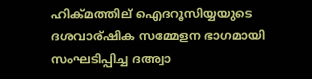ഹിക്മത്തില് ഐദറൂസിയ്യയുടെ ദശവാര്ഷിക സമ്മേളന ഭാഗമായി സംഘടിപ്പിച്ച ദഅ്വാ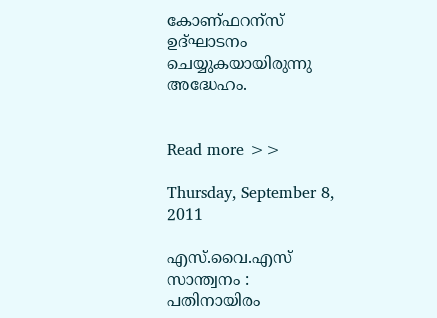കോണ്ഫറന്സ് ഉദ്ഘാടനം ചെയ്യുകയായിരുന്നു അദ്ധേഹം.


Read more >>

Thursday, September 8, 2011

എസ്.വൈ.എസ് സാന്ത്വനം : പതിനായിരം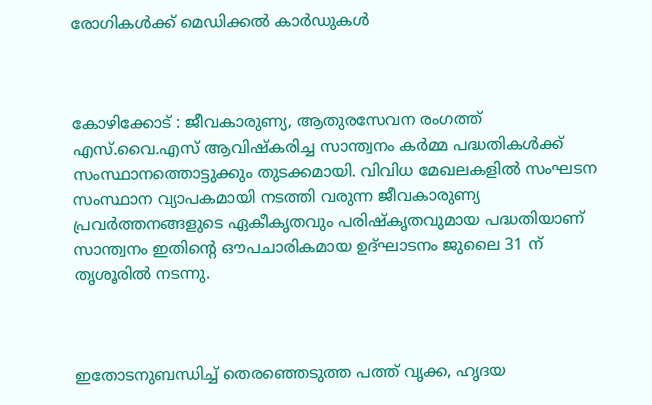രോഗികള്‍ക്ക് മെഡിക്കല്‍ കാര്‍ഡുകള്‍



കോഴിക്കോട് : ജീവകാരുണ്യ, ആതുരസേവന രംഗത്ത് എസ്.വൈ.എസ് ആവിഷ്‌കരിച്ച സാന്ത്വനം കര്‍മ്മ പദ്ധതികള്‍ക്ക് സംസ്ഥാനത്തൊട്ടുക്കും തുടക്കമായി. വിവിധ മേഖലകളില്‍ സംഘടന സംസ്ഥാന വ്യാപകമായി നടത്തി വരുന്ന ജീവകാരുണ്യ പ്രവര്‍ത്തനങ്ങളുടെ ഏകീകൃതവും പരിഷ്‌കൃതവുമായ പദ്ധതിയാണ് സാന്ത്വനം ഇതിന്റെ ഔപചാരികമായ ഉദ്ഘാടനം ജുലൈ 31 ന് തൃശൂരില്‍ നടന്നു.



ഇതോടനുബന്ധിച്ച് തെരഞ്ഞെടുത്ത പത്ത് വൃക്ക, ഹൃദയ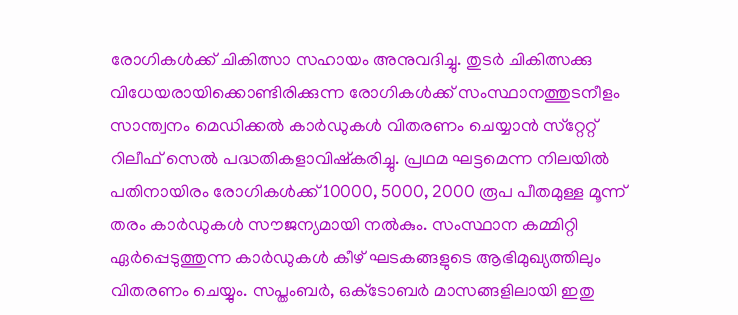രോഗികള്‍ക്ക് ചികിത്സാ സഹായം അനുവദിച്ചു. തുടര്‍ ചികിത്സക്കു വിധേയരായിക്കൊണ്ടിരിക്കുന്ന രോഗികള്‍ക്ക് സംസ്ഥാനത്തുടനീളം സാന്ത്വനം മെഡിക്കല്‍ കാര്‍ഡുകള്‍ വിതരണം ചെയ്യാന്‍ സ്‌റ്റേറ്റ് റിലീഫ് സെല്‍ പദ്ധതികളാവിഷ്‌കരിച്ചു. പ്രഥമ ഘട്ടമെന്ന നിലയില്‍ പതിനായിരം രോഗികള്‍ക്ക് 10000, 5000, 2000 രൂപ പീതമുള്ള മൂന്ന് തരം കാര്‍ഡുകള്‍ സൗജന്യമായി നല്‍കും. സംസ്ഥാന കമ്മിറ്റി ഏര്‍പ്പെടുത്തുന്ന കാര്‍ഡുകള്‍ കീഴ് ഘടകങ്ങളുടെ ആഭിമുഖ്യത്തിലും വിതരണം ചെയ്യും. സപ്തംബര്‍, ഒക്‌ടോബര്‍ മാസങ്ങളിലായി ഇതു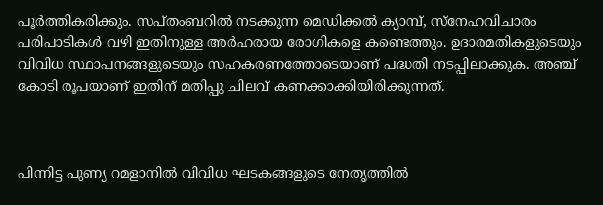പൂര്‍ത്തികരിക്കും. സപ്തംബറില്‍ നടക്കുന്ന മെഡിക്കല്‍ ക്യാമ്പ്, സ്‌നേഹവിചാരം പരിപാടികള്‍ വഴി ഇതിനുള്ള അര്‍ഹരായ രോഗികളെ കണ്ടെത്തും. ഉദാരമതികളുടെയും വിവിധ സ്ഥാപനങ്ങളുടെയും സഹകരണത്തോടെയാണ് പദ്ധതി നടപ്പിലാക്കുക. അഞ്ച് കോടി രൂപയാണ് ഇതിന് മതിപ്പു ചിലവ് കണക്കാക്കിയിരിക്കുന്നത്.



പിന്നിട്ട പുണ്യ റമളാനില്‍ വിവിധ ഘടകങ്ങളുടെ നേതൃത്തില്‍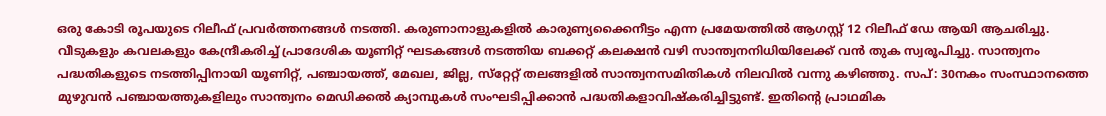ഒരു കോടി രൂപയുടെ റിലീഫ് പ്രവര്‍ത്തനങ്ങള്‍ നടത്തി. കരുണാനാളുകളില്‍ കാരുണ്യക്കൈനീട്ടം എന്ന പ്രമേയത്തില്‍ ആഗസ്റ്റ് 12 റിലീഫ് ഡേ ആയി ആചരിച്ചു. വീടുകളും കവലകളും കേന്ദ്രീകരിച്ച് പ്രാദേശിക യൂണിറ്റ് ഘടകങ്ങള്‍ നടത്തിയ ബക്കറ്റ് കലക്ഷന്‍ വഴി സാന്ത്വനനിധിയിലേക്ക് വന്‍ തുക സ്വരൂപിച്ചു. സാന്ത്വനം പദ്ധതികളുടെ നടത്തിപ്പിനായി യൂണിറ്റ്, പഞ്ചായത്ത്, മേഖല, ജില്ല, സ്‌റ്റേറ്റ് തലങ്ങളില്‍ സാന്ത്വനസമിതികള്‍ നിലവില്‍ വന്നു കഴിഞ്ഞു. സപ്: 30നകം സംസ്ഥാനത്തെ മുഴുവന്‍ പഞ്ചായത്തുകളിലും സാന്ത്വനം മെഡിക്കല്‍ ക്യാമ്പുകള്‍ സംഘടിപ്പിക്കാന്‍ പദ്ധതികളാവിഷ്‌കരിച്ചിട്ടുണ്ട്. ഇതിന്റെ പ്രാഥമിക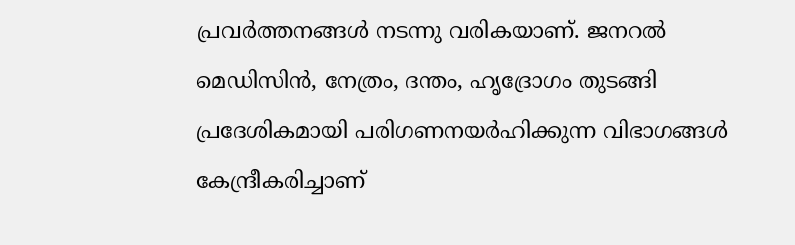പ്രവര്‍ത്തനങ്ങള്‍ നടന്നു വരികയാണ്. ജനറല്‍ മെഡിസിന്‍, നേത്രം, ദന്തം, ഹൃദ്രോഗം തുടങ്ങി പ്രദേശികമായി പരിഗണനയര്‍ഹിക്കുന്ന വിഭാഗങ്ങള്‍ കേന്ദ്രീകരിച്ചാണ്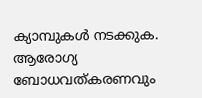ക്യാമ്പുകള്‍ നടക്കുക. ആരോഗ്യ ബോധവത്കരണവും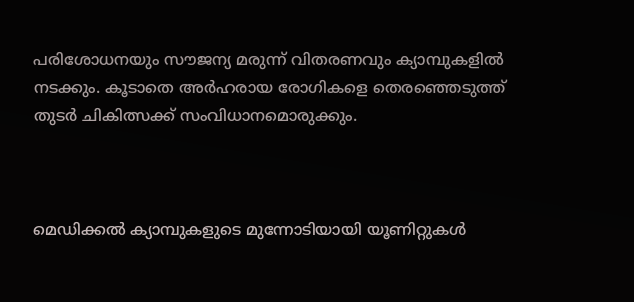പരിശോധനയും സൗജന്യ മരുന്ന് വിതരണവും ക്യാമ്പുകളില്‍ നടക്കും. കൂടാതെ അര്‍ഹരായ രോഗികളെ തെരഞ്ഞെടുത്ത് തുടര്‍ ചികിത്സക്ക് സംവിധാനമൊരുക്കും.



മെഡിക്കല്‍ ക്യാമ്പുകളുടെ മുന്നോടിയായി യൂണിറ്റുകള്‍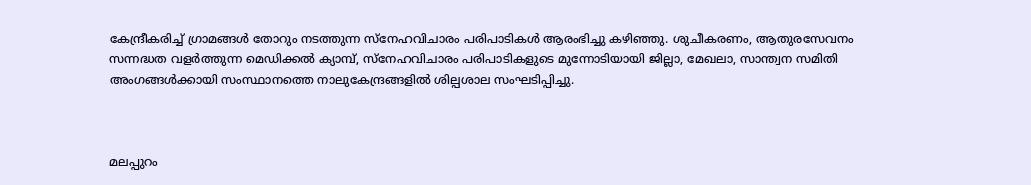കേന്ദ്രീകരിച്ച് ഗ്രാമങ്ങള്‍ തോറും നടത്തുന്ന സ്‌നേഹവിചാരം പരിപാടികള്‍ ആരംഭിച്ചു കഴിഞ്ഞു. ശുചീകരണം, ആതുരസേവനം സന്നദ്ധത വളര്‍ത്തുന്ന മെഡിക്കല്‍ ക്യാമ്പ്, സ്‌നേഹവിചാരം പരിപാടികളുടെ മുന്നോടിയായി ജില്ലാ, മേഖലാ, സാന്ത്വന സമിതി അംഗങ്ങള്‍ക്കായി സംസ്ഥാനത്തെ നാലുകേന്ദ്രങ്ങളില്‍ ശില്പശാല സംഘടിപ്പിച്ചു.



മലപ്പുറം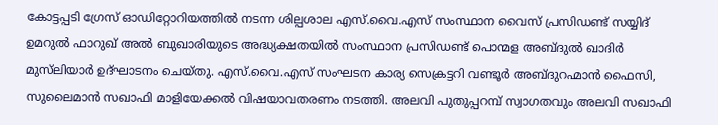കോട്ടപ്പടി ഗ്രേസ് ഓഡിറ്റോറിയത്തില്‍ നടന്ന ശില്പശാല എസ്.വൈ.എസ് സംസ്ഥാന വൈസ് പ്രസിഡണ്ട് സയ്യിദ് ഉമറുല്‍ ഫാറുഖ് അല്‍ ബുഖാരിയുടെ അദ്ധ്യക്ഷതയില്‍ സംസ്ഥാന പ്രസിഡണ്ട് പൊന്മള അബ്ദുല്‍ ഖാദിര്‍ മുസ്‌ലിയാര്‍ ഉദ്ഘാടനം ചെയ്തു. എസ്.വൈ.എസ് സംഘടന കാര്യ സെക്രട്ടറി വണ്ടൂര്‍ അബ്ദുറഹ്മാന്‍ ഫൈസി, സുലൈമാന്‍ സഖാഫി മാളിയേക്കല്‍ വിഷയാവതരണം നടത്തി. അലവി പുതുപ്പറമ്പ് സ്വാഗതവും അലവി സഖാഫി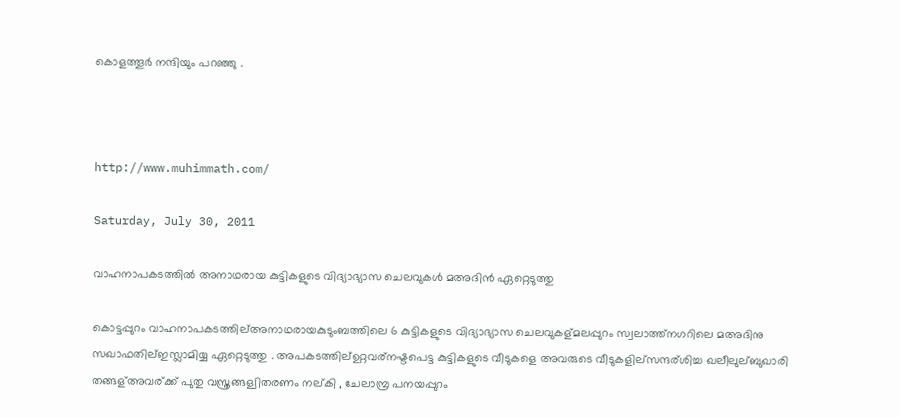കൊളത്തൂര്‍ നന്ദിയും പറഞ്ഞു .



http://www.muhimmath.com/

Saturday, July 30, 2011

വാഹനാപകടത്തില്‍ അനാഥരായ കുട്ടികളുടെ വിദ്യാഭ്യാസ ചെലവുകള്‍ മഅദിൻ ഏറ്റെടുത്തു

കൊട്ടപ്പുറം വാഹനാപകടത്തില്അനാഥരായകുടുംബത്തിലെ 6 കുട്ടികളുടെ വിദ്യാഭ്യാസ ചെലവുകള്മലപ്പുറം സ്വലാത്ത്നഗറിലെ മഅദിനു സഖാഫതില്ഇസ്ലാമിയ്യ ഏറ്റെടുത്തു . അപകടത്തില്ഉറ്റവര്നഷ്ടപെട്ട കുട്ടികളുടെ വീടുകളെ അവരുടെ വീടുകളില്സന്ദര്ശിച്ച ഖലീലുല്ബുഖാരി തങ്ങള്അവര്ക്ക് പുതു വസ്ത്രങ്ങള്വിതരണം നല്കി , ചേലാമ്പ്ര പനയപ്പുറം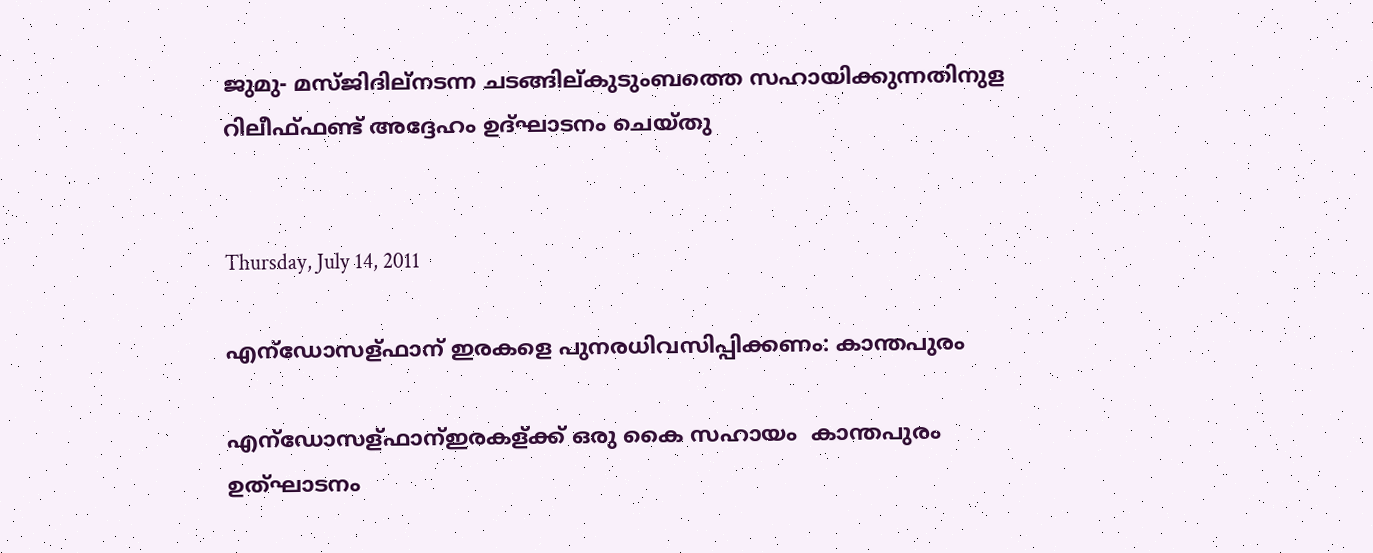ജുമു- മസ്ജിദില്നടന്ന ചടങ്ങില്കുടുംബത്തെ സഹായിക്കുന്നതിനുള റിലീഫ്ഫണ്ട് അദ്ദേഹം ഉദ്ഘാടനം ചെയ്തു


Thursday, July 14, 2011

എന്ഡോസള്ഫാന് ഇരകളെ പുനരധിവസിപ്പിക്കണം: കാന്തപുരം

എന്ഡോസള്ഫാന്ഇരകള്ക്ക് ഒരു കൈ സഹായം  കാന്തപുരം ഉത്ഘാടനം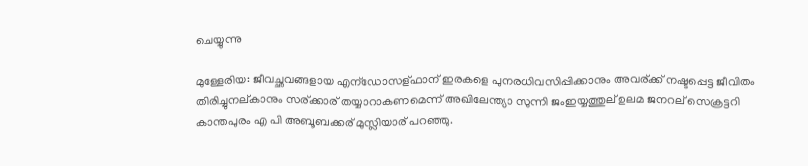ചെയ്യുന്നു

മുള്ളേരിയ: ജീവച്ഛവങ്ങളായ എന്ഡോസള്ഫാന് ഇരകളെ പുനരധിവസിപ്പിക്കാനും അവര്ക്ക് നഷ്ടപ്പെട്ട ജീവിതം തിരിച്ചുനല്കാനും സര്ക്കാര് തയ്യാറാകണമെന്ന് അഖിലേന്ത്യാ സുന്നി ജംഇയ്യത്തുല് ഉലമ ജനറല് സെക്രട്ടറി കാന്തപുരം എ പി അബൂബക്കര് മുസ്ലിയാര് പറഞ്ഞു.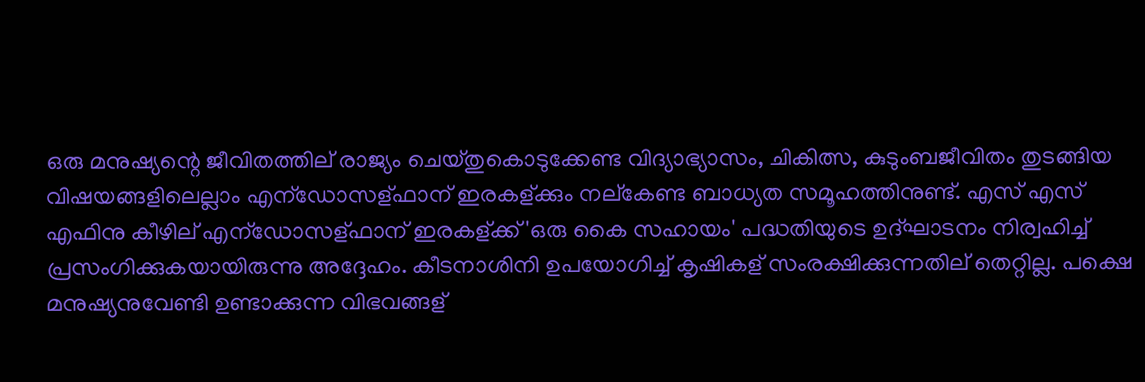ഒരു മനുഷ്യന്റെ ജീവിതത്തില് രാജ്യം ചെയ്തുകൊടുക്കേണ്ട വിദ്യാഭ്യാസം, ചികിത്സ, കുടുംബജീവിതം തുടങ്ങിയ വിഷയങ്ങളിലെല്ലാം എന്ഡോസള്ഫാന് ഇരകള്ക്കും നല്കേണ്ട ബാധ്യത സമൂഹത്തിനുണ്ട്. എസ് എസ് എഫിനു കീഴില് എന്ഡോസള്ഫാന് ഇരകള്ക്ക് 'ഒരു കൈ സഹായം' പദ്ധതിയുടെ ഉദ്ഘാടനം നിര്വഹിച്ച് പ്രസംഗിക്കുകയായിരുന്നു അദ്ദേഹം. കീടനാശിനി ഉപയോഗിച്ച് കൃഷികള് സംരക്ഷിക്കുന്നതില് തെറ്റില്ല. പക്ഷെ മനുഷ്യനുവേണ്ടി ഉണ്ടാക്കുന്ന വിഭവങ്ങള്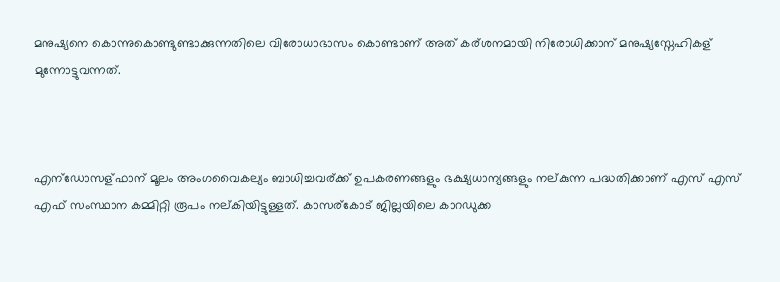മനുഷ്യനെ കൊന്നുകൊണ്ടുണ്ടാക്കുന്നതിലെ വിരോധാഭാസം കൊണ്ടാണ് അത് കര്ശനമായി നിരോധിക്കാന് മനുഷ്യസ്നേഹികള് മുന്നോട്ടുവന്നത്.



എന്ഡോസള്ഫാന് മൂലം അംഗവൈകല്യം ബാധിച്ചവര്ക്ക് ഉപകരണങ്ങളും ഭക്ഷ്യധാന്യങ്ങളും നല്കുന്ന പദ്ധതിക്കാണ് എസ് എസ് എഫ് സംസ്ഥാന കമ്മിറ്റി രൂപം നല്കിയിട്ടുള്ളത്. കാസര്കോട് ജില്ലയിലെ കാറഡുക്ക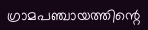ഗ്രാമപഞ്ചായത്തിന്റെ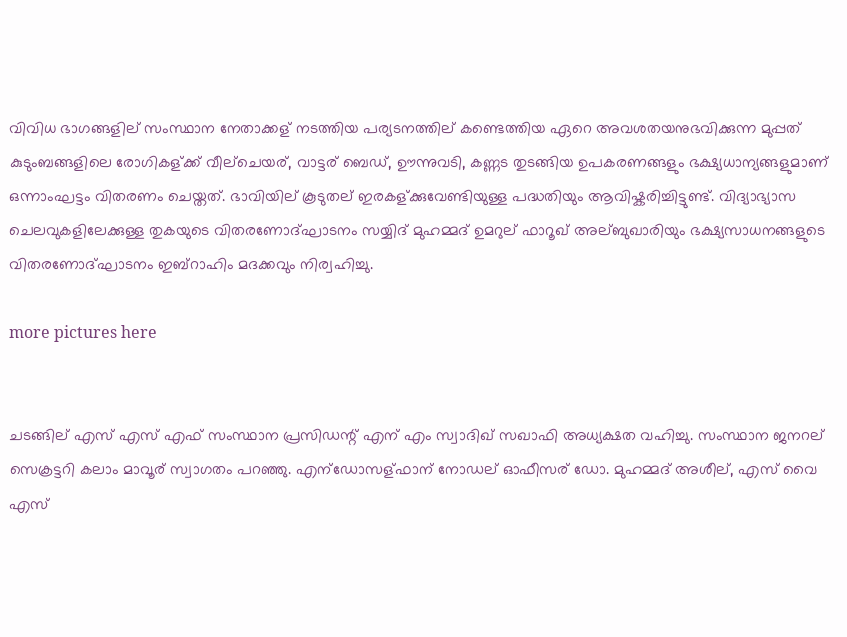വിവിധ ഭാഗങ്ങളില് സംസ്ഥാന നേതാക്കള് നടത്തിയ പര്യടനത്തില് കണ്ടെത്തിയ ഏറെ അവശതയനുഭവിക്കുന്ന മുപ്പത് കുടുംബങ്ങളിലെ രോഗികള്ക്ക് വീല്ചെയര്, വാട്ടര് ബെഡ്, ഊന്നുവടി, കണ്ണട തുടങ്ങിയ ഉപകരണങ്ങളും ഭക്ഷ്യധാന്യങ്ങളുമാണ് ഒന്നാംഘട്ടം വിതരണം ചെയ്തത്. ഭാവിയില് കൂടുതല് ഇരകള്ക്കുവേണ്ടിയുള്ള പദ്ധതിയും ആവിഷ്കരിച്ചിട്ടുണ്ട്. വിദ്യാഭ്യാസ ചെലവുകളിലേക്കുള്ള തുകയുടെ വിതരണോദ്ഘാടനം സയ്യിദ് മുഹമ്മദ് ഉമറുല് ഫാറൂഖ് അല്ബുഖാരിയും ഭക്ഷ്യസാധനങ്ങളുടെ വിതരണോദ്ഘാടനം ഇബ്റാഹിം മദക്കവും നിര്വഹിച്ചു.

more pictures here


ചടങ്ങില് എസ് എസ് എഫ് സംസ്ഥാന പ്രസിഡന്റ് എന് എം സ്വാദിഖ് സഖാഫി അധ്യക്ഷത വഹിച്ചു. സംസ്ഥാന ജനറല് സെക്രട്ടറി കലാം മാവൂര് സ്വാഗതം പറഞ്ഞു. എന്ഡോസള്ഫാന് നോഡല് ഓഫീസര് ഡോ. മുഹമ്മദ് അശീല്, എസ് വൈ എസ്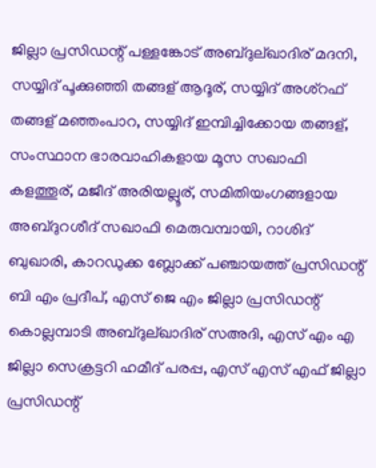ജില്ലാ പ്രസിഡന്റ് പള്ളങ്കോട് അബ്ദുല്ഖാദിര് മദനി, സയ്യിദ് പൂക്കുഞ്ഞി തങ്ങള് ആദൂര്, സയ്യിദ് അശ്റഫ് തങ്ങള് മഞ്ഞംപാറ, സയ്യിദ് ഇമ്പിച്ചിക്കോയ തങ്ങള്, സംസ്ഥാന ഭാരവാഹികളായ മൂസ സഖാഫി കളത്തൂര്, മജീദ് അരിയല്ലൂര്, സമിതിയംഗങ്ങളായ അബ്ദുറശീദ് സഖാഫി മെരുവമ്പായി, റാശിദ് ബുഖാരി, കാറഡുക്ക ബ്ലോക്ക് പഞ്ചായത്ത് പ്രസിഡന്റ് ബി എം പ്രദീപ്, എസ് ജെ എം ജില്ലാ പ്രസിഡന്റ് കൊല്ലമ്പാടി അബ്ദുല്ഖാദിര് സഅദി, എസ് എം എ ജില്ലാ സെക്രട്ടറി ഹമീദ് പരപ്പ, എസ് എസ് എഫ് ജില്ലാ പ്രസിഡന്റ്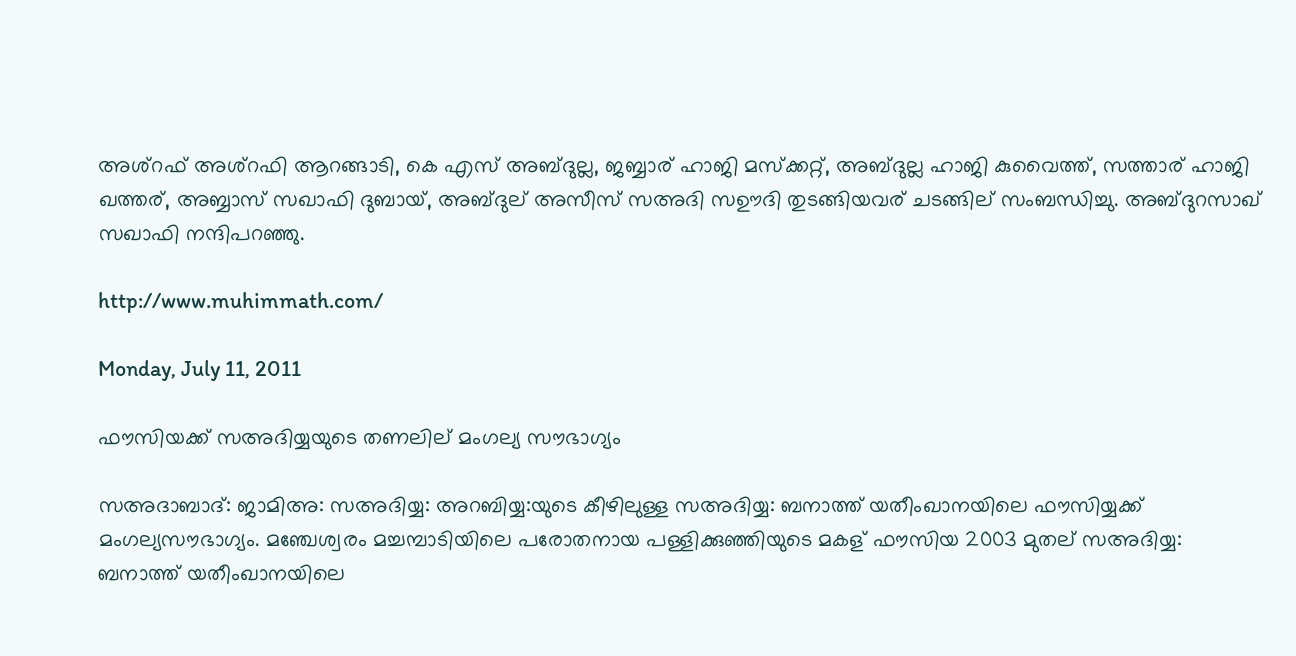അശ്റഫ് അശ്റഫി ആറങ്ങാടി, കെ എസ് അബ്ദുല്ല, ജബ്ബാര് ഹാജി മസ്ക്കറ്റ്, അബ്ദുല്ല ഹാജി കുവൈത്ത്, സത്താര് ഹാജി ഖത്തര്, അബ്ബാസ് സഖാഫി ദുബായ്, അബ്ദുല് അസീസ് സഅദി സഊദി തുടങ്ങിയവര് ചടങ്ങില് സംബന്ധിച്ചു. അബ്ദുറസാഖ് സഖാഫി നന്ദിപറഞ്ഞു.

http://www.muhimmath.com/

Monday, July 11, 2011

ഫൗസിയക്ക് സഅദിയ്യയുടെ തണലില് മംഗല്യ സൗഭാഗ്യം

സഅദാബാദ്: ജാമിഅ: സഅദിയ്യ: അറബിയ്യ:യുടെ കീഴിലുള്ള സഅദിയ്യ: ബനാത്ത് യതീംഖാനയിലെ ഫൗസിയ്യക്ക് മംഗല്യസൗഭാഗ്യം. മഞ്ചേശ്വരം മച്ചമ്പാടിയിലെ പരോതനായ പള്ളിക്കുഞ്ഞിയുടെ മകള് ഫൗസിയ 2003 മുതല് സഅദിയ്യ: ബനാത്ത് യതീംഖാനയിലെ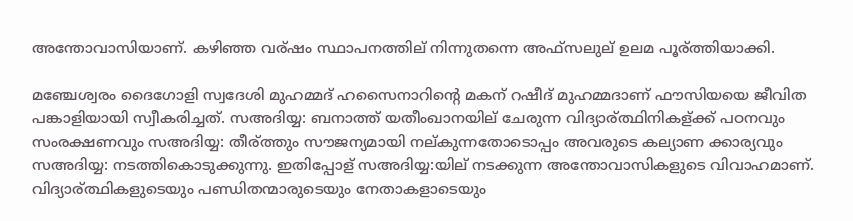അന്തോവാസിയാണ്. കഴിഞ്ഞ വര്ഷം സ്ഥാപനത്തില് നിന്നുതന്നെ അഫ്സലുല് ഉലമ പൂര്ത്തിയാക്കി.

മഞ്ചേശ്വരം ദൈഗോളി സ്വദേശി മുഹമ്മദ് ഹസൈനാറിന്റെ മകന് റഷീദ് മുഹമ്മദാണ് ഫൗസിയയെ ജീവിത പങ്കാളിയായി സ്വീകരിച്ചത്. സഅദിയ്യ: ബനാത്ത് യതീംഖാനയില് ചേരുന്ന വിദ്യാര്ത്ഥിനികള്ക്ക് പഠനവും സംരക്ഷണവും സഅദിയ്യ: തീര്ത്തും സൗജന്യമായി നല്കുന്നതോടൊപ്പം അവരുടെ കല്യാണ ക്കാര്യവും സഅദിയ്യ: നടത്തികൊടുക്കുന്നു. ഇതിപ്പോള് സഅദിയ്യ:യില് നടക്കുന്ന അന്തോവാസികളുടെ വിവാഹമാണ്.
വിദ്യാര്ത്ഥികളുടെയും പണ്ഡിതന്മാരുടെയും നേതാകളാടെയും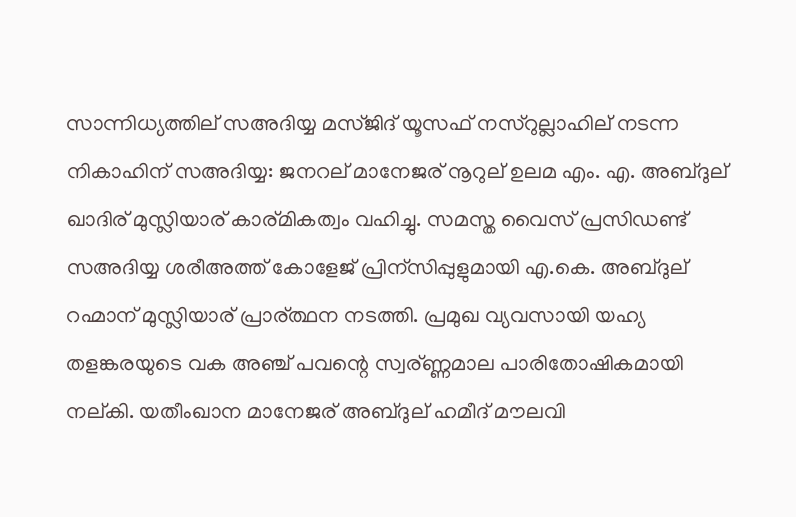സാന്നിധ്യത്തില് സഅദിയ്യ മസ്ജിദ് യൂസഫ് നസ്റുല്ലാഹില് നടന്ന നികാഹിന് സഅദിയ്യ: ജനറല് മാനേജര് നൂറുല് ഉലമ എം. എ. അബ്ദുല് ഖാദിര് മുസ്ലിയാര് കാര്മികത്വം വഹിച്ചു. സമസ്ത വൈസ് പ്രസിഡണ്ട് സഅദിയ്യ ശരീഅത്ത് കോളേജ് പ്രിന്സിപ്പുളുമായി എ.കെ. അബ്ദുല് റഹ്മാന് മുസ്ലിയാര് പ്രാര്ത്ഥന നടത്തി. പ്രമുഖ വ്യവസായി യഹ്യ തളങ്കരയുടെ വക അഞ്ച് പവന്റെ സ്വര്ണ്ണമാല പാരിതോഷികമായി നല്കി. യതീംഖാന മാനേജര് അബ്ദുല് ഹമീദ് മൗലവി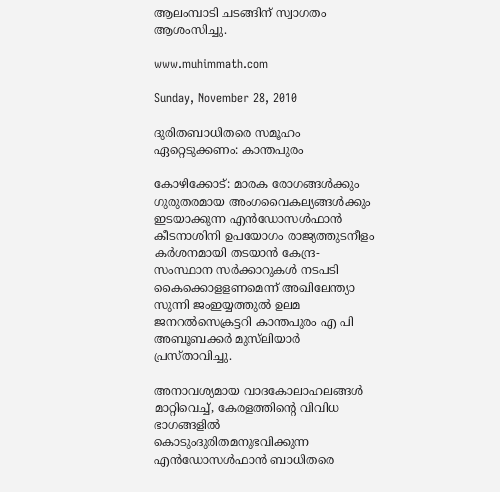ആലംമ്പാടി ചടങ്ങിന് സ്വാഗതം ആശംസിച്ചു.

www.muhimmath.com

Sunday, November 28, 2010

ദുരിതബാധിതരെ സമൂഹം ഏറ്റെടുക്കണം: കാന്തപുരം

കോഴിക്കോട്: മാരക രോഗങ്ങള്‍ക്കും ഗുരുതരമായ അംഗവൈകല്യങ്ങള്‍ക്കും ഇടയാക്കുന്ന എന്‍ഡോസള്‍ഫാന്‍ കീടനാശിനി ഉപയോഗം രാജ്യത്തുടനീളം കര്‍ശനമായി തടയാന്‍ കേന്ദ്ര-സംസ്ഥാന സര്‍ക്കാറുകള്‍ നടപടി കൈക്കൊളളണമെന്ന് അഖിലേന്ത്യാ സുന്നി ജംഇയ്യത്തുല്‍ ഉലമ ജനറല്‍സെക്രട്ടറി കാന്തപുരം എ പി അബൂബക്കര്‍ മുസ്‌ലിയാര്‍ പ്രസ്താവിച്ചു.

അനാവശ്യമായ വാദകോലാഹലങ്ങള്‍ മാറ്റിവെച്ച്, കേരളത്തിന്റെ വിവിധ ഭാഗങ്ങളില്‍ കൊടുംദുരിതമനുഭവിക്കുന്ന എന്‍ഡോസള്‍ഫാന്‍ ബാധിതരെ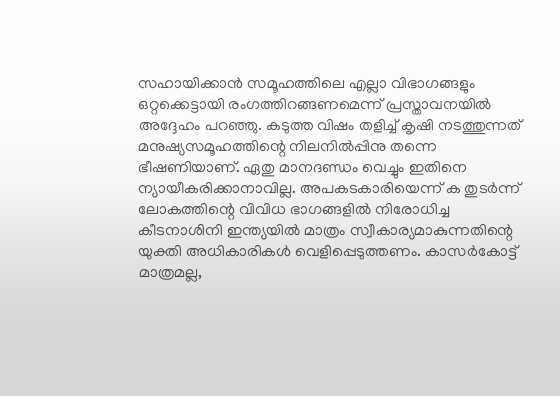സഹായിക്കാന്‍ സമൂഹത്തിലെ എല്ലാ വിഭാഗങ്ങളും ഒറ്റക്കെട്ടായി രംഗത്തിറങ്ങണമെന്ന് പ്രസ്താവനയില്‍ അദ്ദേഹം പറഞ്ഞു. കടുത്ത വിഷം തളിച്ച് കൃഷി നടത്തുന്നത് മനുഷ്യസമൂഹത്തിന്റെ നിലനില്‍പ്പിനു തന്നെ ഭീഷണിയാണ്. ഏതു മാനദണ്ഡം വെച്ചും ഇതിനെ ന്യായീകരിക്കാനാവില്ല. അപകടകാരിയെന്ന് ക തുടര്‍ന്ന് ലോകത്തിന്റെ വിവിധ ഭാഗങ്ങളില്‍ നിരോധിച്ച കീടനാശിനി ഇന്ത്യയില്‍ മാത്രം സ്വീകാര്യമാകുന്നതിന്റെ യുക്തി അധികാരികള്‍ വെളിപ്പെടുത്തണം. കാസര്‍കോട്ട് മാത്രമല്ല,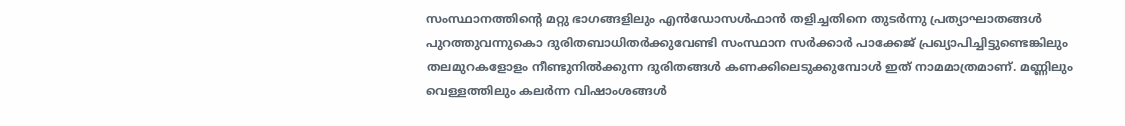സംസ്ഥാനത്തിന്റെ മറ്റു ഭാഗങ്ങളിലും എന്‍ഡോസള്‍ഫാന്‍ തളിച്ചതിനെ തുടര്‍ന്നു പ്രത്യാഘാതങ്ങള്‍ പുറത്തുവന്നുകൊ ദുരിതബാധിതര്‍ക്കുവേണ്ടി സംസ്ഥാന സര്‍ക്കാര്‍ പാക്കേജ് പ്രഖ്യാപിച്ചിട്ടുണ്ടെങ്കിലും തലമുറകളോളം നീണ്ടുനില്‍ക്കുന്ന ദുരിതങ്ങള്‍ കണക്കിലെടുക്കുമ്പോള്‍ ഇത് നാമമാത്രമാണ്. മണ്ണിലും വെള്ളത്തിലും കലര്‍ന്ന വിഷാംശങ്ങള്‍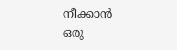നീക്കാന്‍ ഒരു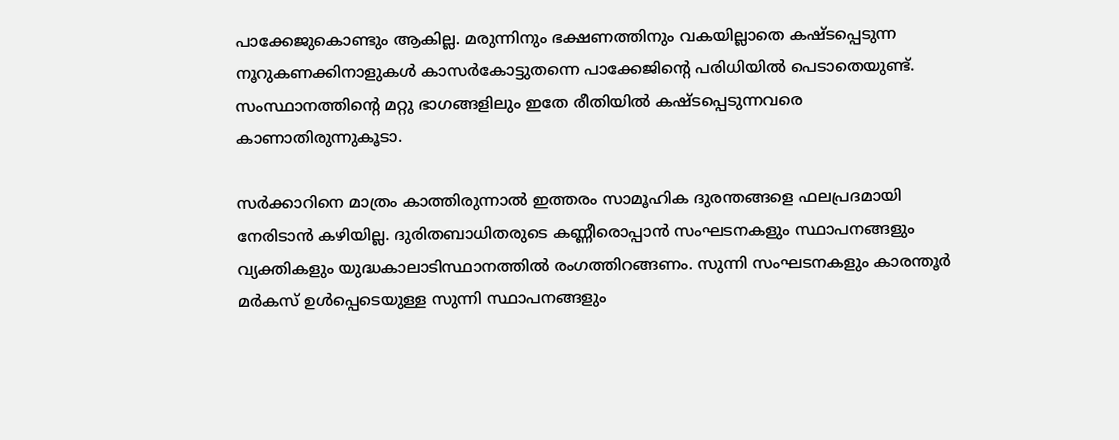പാക്കേജുകൊണ്ടും ആകില്ല. മരുന്നിനും ഭക്ഷണത്തിനും വകയില്ലാതെ കഷ്ടപ്പെടുന്ന നൂറുകണക്കിനാളുകള്‍ കാസര്‍കോട്ടുതന്നെ പാക്കേജിന്റെ പരിധിയില്‍ പെടാതെയുണ്ട്. സംസ്ഥാനത്തിന്റെ മറ്റു ഭാഗങ്ങളിലും ഇതേ രീതിയില്‍ കഷ്ടപ്പെടുന്നവരെ കാണാതിരുന്നുകൂടാ.

സര്‍ക്കാറിനെ മാത്രം കാത്തിരുന്നാല്‍ ഇത്തരം സാമൂഹിക ദുരന്തങ്ങളെ ഫലപ്രദമായി നേരിടാന്‍ കഴിയില്ല. ദുരിതബാധിതരുടെ കണ്ണീരൊപ്പാന്‍ സംഘടനകളും സ്ഥാപനങ്ങളും വ്യക്തികളും യുദ്ധകാലാടിസ്ഥാനത്തില്‍ രംഗത്തിറങ്ങണം. സുന്നി സംഘടനകളും കാരന്തൂര്‍ മര്‍കസ് ഉള്‍പ്പെടെയുള്ള സുന്നി സ്ഥാപനങ്ങളും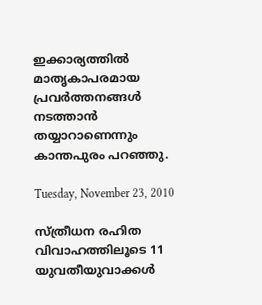ഇക്കാര്യത്തില്‍ മാതൃകാപരമായ പ്രവര്‍ത്തനങ്ങള്‍ നടത്താന്‍ തയ്യാറാണെന്നും കാന്തപുരം പറഞ്ഞു.

Tuesday, November 23, 2010

സ്ത്രീധന രഹിത വിവാഹത്തിലൂടെ 11 യുവതീയുവാക്കള്‍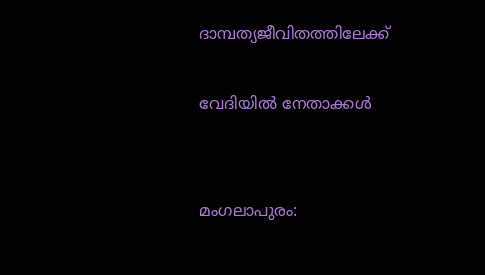ദാമ്പത്യജീവിതത്തിലേക്ക്

വേദിയിൽ നേതാക്കൾ


മംഗലാപുരം: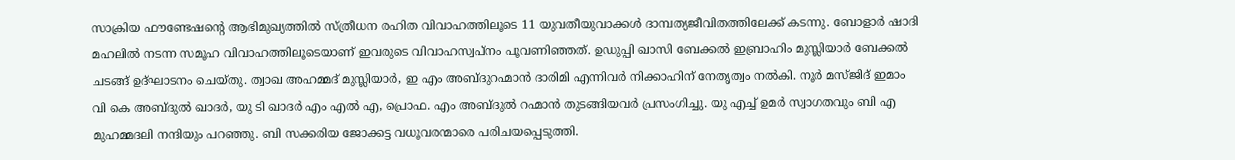സാക്രിയ ഫൗണ്ടേഷന്റെ ആഭിമുഖ്യത്തില്‍ സ്ത്രീധന രഹിത വിവാഹത്തിലൂടെ 11 യുവതീയുവാക്കള്‍ ദാമ്പത്യജീവിതത്തിലേക്ക് കടന്നു. ബോളാര്‍ ഷാദി മഹലില്‍ നടന്ന സമൂഹ വിവാഹത്തിലൂടെയാണ് ഇവരുടെ വിവാഹസ്വപ്‌നം പൂവണിഞ്ഞത്. ഉഡുപ്പി ഖാസി ബേക്കല്‍ ഇബ്രാഹിം മുസ്ലിയാര്‍ ബേക്കല്‍ ചടങ്ങ് ഉദ്ഘാടനം ചെയ്തു. ത്വാഖ അഹമ്മദ് മുസ്ലിയാര്‍, ഇ എം അബ്ദുറഹ്മാന്‍ ദാരിമി എന്നിവര്‍ നിക്കാഹിന് നേതൃത്വം നല്‍കി. നൂര്‍ മസ്ജിദ് ഇമാം വി കെ അബ്ദുല്‍ ഖാദര്‍, യു ടി ഖാദര്‍ എം എല്‍ എ, പ്രൊഫ. എം അബ്ദുല്‍ റഹ്മാന്‍ തുടങ്ങിയവര്‍ പ്രസംഗിച്ചു. യു എച്ച് ഉമര്‍ സ്വാഗതവും ബി എ മുഹമ്മദലി നന്ദിയും പറഞ്ഞു. ബി സക്കരിയ ജോക്കട്ട വധൂവരന്മാരെ പരിചയപ്പെടുത്തി.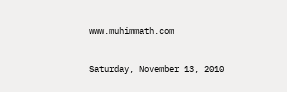www.muhimmath.com

Saturday, November 13, 2010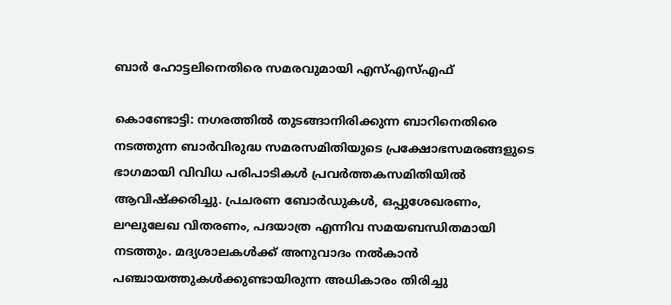ബാർ ഹോട്ടലിനെതിരെ സമരവുമായി എസ്‌എസ്‌എഫ്‌

കൊണ്ടോ‍ട്ടി: നഗരത്തിൽ തുടങ്ങാനിരിക്കുന്ന ബാറിനെതിരെ നടത്തുന്ന ബാർവിരുദ്ധ സമരസമിതിയുടെ പ്രക്ഷോഭസമരങ്ങളുടെ ഭാഗമായി വിവിധ പരിപാടികൾ പ്രവർത്തകസമിതിയിൽ ആവിഷ്ക്കരിച്ചു. പ്രചരണ ബോർഡുകൾ, ഒപ്പുശേഖരണം, ലഘുലേഖ വിതരണം, പദയാത്ര എന്നിവ സമയബന്ധിതമായി നടത്തും. മദ്യശാലകൾക്ക്‌ അനുവാദം നൽകാൻ പഞ്ചായത്തുകൾക്കുണ്ടായിരുന്ന അധികാരം തിരിച്ചു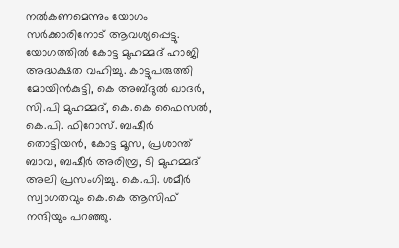നൽകണമെന്നും യോഗം സർക്കാരിനോട്‌ ആവശ്യപ്പെട്ടു. യോഗത്തിൽ കോട്ട മുഹമ്മദ്‌ ഹാജി അദ്ധക്ഷത വഹിച്ചു. കാട്ടുപരുത്തി മോയിൻകുട്ടി, കെ അബ്ദുൽ ഖാദർ, സി.പി മുഹമ്മദ്‌, കെ.കെ ഫൈസൽ, കെ.പി. ഫിറോസ്‌. ബഷീർ തൊട്ടിയൻ, കോട്ട മൂസ, പ്രശാന്ത്‌ ബാവ, ബഷീർ അരിമ്പ്ര, ടി മുഹമ്മദ്‌ അലി പ്രസംഗിച്ചു. കെ.പി. ശമീർ സ്വാഗതവും കെ.കെ ആസിഫ്‌ നന്ദിയും പറഞ്ഞു.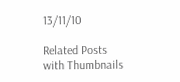13/11/10

Related Posts with Thumbnails